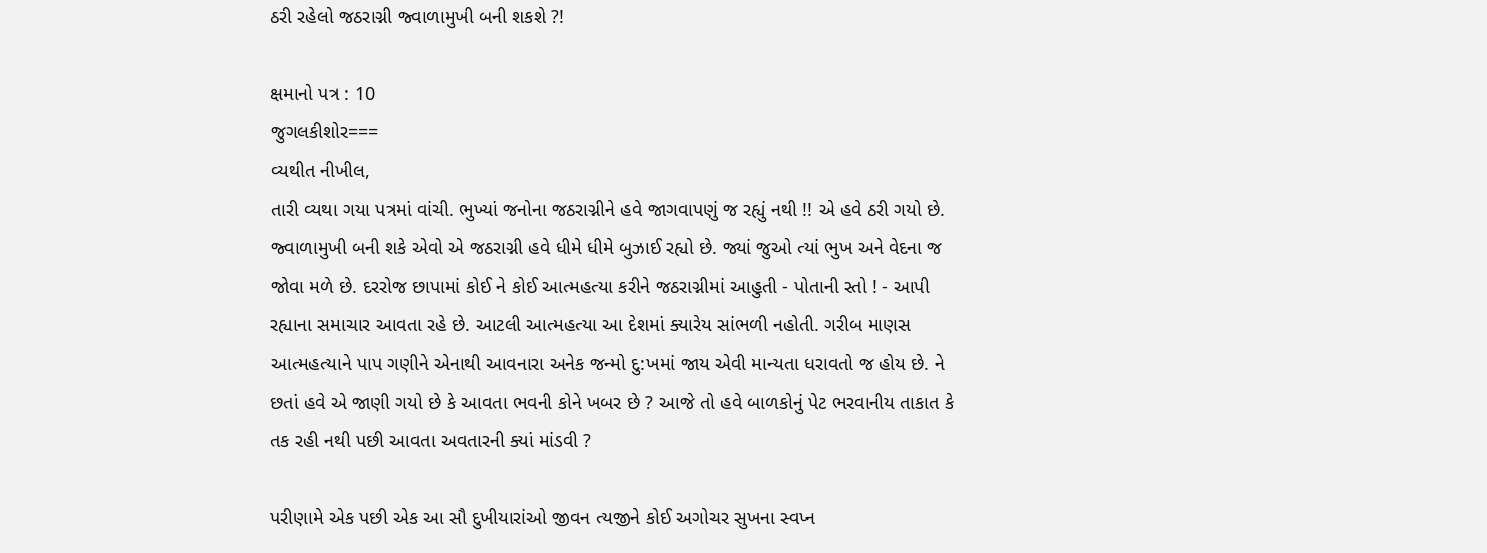ઠરી રહેલો જઠરાગ્ની જ્વાળામુખી બની શકશે ?!

ક્ષમાનો પત્ર : 10
જુગલકીશોર===
વ્યથીત નીખીલ,
તારી વ્યથા ગયા પત્રમાં વાંચી. ભુખ્યાં જનોના જઠરાગ્નીને હવે જાગવાપણું જ રહ્યું નથી !! એ હવે ઠરી ગયો છે. જ્વાળામુખી બની શકે એવો એ જઠરાગ્ની હવે ધીમે ધીમે બુઝાઈ રહ્યો છે. જ્યાં જુઓ ત્યાં ભુખ અને વેદના જ જોવા મળે છે. દરરોજ છાપામાં કોઈ ને કોઈ આત્મહત્યા કરીને જઠરાગ્નીમાં આહુતી - પોતાની સ્તો ! - આપી રહ્યાના સમાચાર આવતા રહે છે. આટલી આત્મહત્યા આ દેશમાં ક્યારેય સાંભળી નહોતી. ગરીબ માણસ આત્મહત્યાને પાપ ગણીને એનાથી આવનારા અનેક જન્મો દુ:ખમાં જાય એવી માન્યતા ધરાવતો જ હોય છે. ને છતાં હવે એ જાણી ગયો છે કે આવતા ભવની કોને ખબર છે ? આજે તો હવે બાળકોનું પેટ ભરવાનીય તાકાત કે તક રહી નથી પછી આવતા અવતારની ક્યાં માંડવી ?

પરીણામે એક પછી એક આ સૌ દુખીયારાંઓ જીવન ત્યજીને કોઈ અગોચર સુખના સ્વપ્ન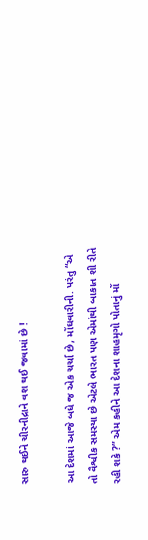સારુ થઈને ચીરનીદ્રાને વશ થઈ જવામાં છે !

આ દેશમાં આજે બધે જ એક ચર્ચા છે, મોંઘવારીની. પરંતુ “એ તો વૈશ્વીક સમસ્યા છે એટલે ભારત પણ એમાંથી બાકાત શી રીતે રહી શકે ?” એમ કહીને આ દેશના શાહમૃગો પોતાનું મોં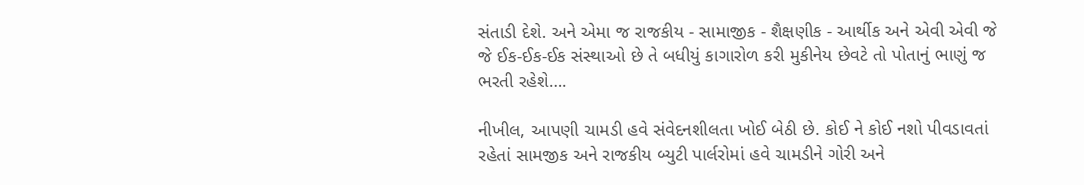સંતાડી દેશે. અને એમા જ રાજકીય - સામાજીક - શૈક્ષણીક - આર્થીક અને એવી એવી જે જે ઈક-ઈક-ઈક સંસ્થાઓ છે તે બધીયું કાગારોળ કરી મુકીનેય છેવટે તો પોતાનું ભાણું જ ભરતી રહેશે….

નીખીલ, આપણી ચામડી હવે સંવેદનશીલતા ખોઈ બેઠી છે. કોઈ ને કોઈ નશો પીવડાવતાં રહેતાં સામજીક અને રાજકીય બ્યુટી પાર્લરોમાં હવે ચામડીને ગોરી અને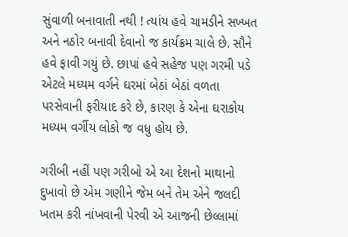સુંવાળી બનાવાતી નથી ! ત્યાંય હવે ચામડીને સખ્ખત અને નઠોર બનાવી દેવાનો જ કાર્યક્રમ ચાલે છે. સૌને હવે ફાવી ગયું છે. છાપાં હવે સહેજ પણ ગરમી પડે એટલે મધ્યમ વર્ગને ઘરમાં બેઠાં બેઠાં વળતા પરસેવાની ફરીયાદ કરે છે, કારણ કે એના ઘરાકોય મધ્યમ વર્ગીય લોકો જ વધુ હોય છે.

ગરીબી નહીં પણ ગરીબો એ આ દેશનો માથાનો દુખાવો છે એમ ગણીને જેમ બને તેમ એને જલદી ખતમ કરી નાંખવાની પેરવી એ આજની છેલ્લામાં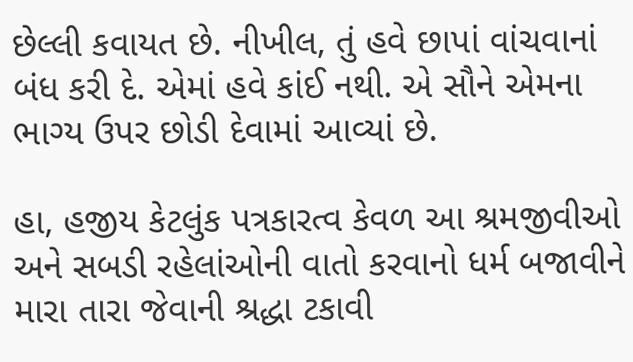છેલ્લી કવાયત છે. નીખીલ, તું હવે છાપાં વાંચવાનાં બંધ કરી દે. એમાં હવે કાંઈ નથી. એ સૌને એમના ભાગ્ય ઉપર છોડી દેવામાં આવ્યાં છે.

હા, હજીય કેટલુંક પત્રકારત્વ કેવળ આ શ્રમજીવીઓ અને સબડી રહેલાંઓની વાતો કરવાનો ધર્મ બજાવીને મારા તારા જેવાની શ્રદ્ધા ટકાવી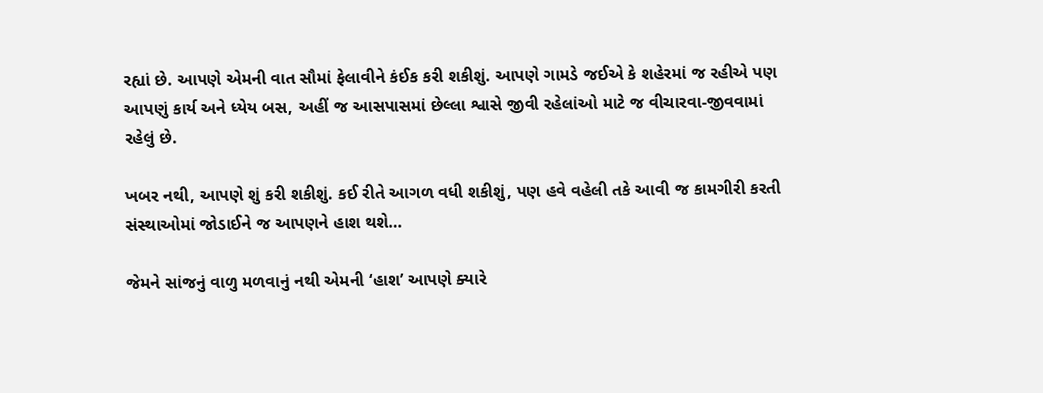રહ્યાં છે. આપણે એમની વાત સૌમાં ફેલાવીને કંઈક કરી શકીશું. આપણે ગામડે જઈએ કે શહેરમાં જ રહીએ પણ આપણું કાર્ય અને ધ્યેય બસ, અહીં જ આસપાસમાં છેલ્લા શ્વાસે જીવી રહેલાંઓ માટે જ વીચારવા-જીવવામાં રહેલું છે.

ખબર નથી, આપણે શું કરી શકીશું. કઈ રીતે આગળ વધી શકીશું, પણ હવે વહેલી તકે આવી જ કામગીરી કરતી સંસ્થાઓમાં જોડાઈને જ આપણને હાશ થશે…

જેમને સાંજનું વાળુ મળવાનું નથી એમની ‘હાશ’ આપણે ક્યારે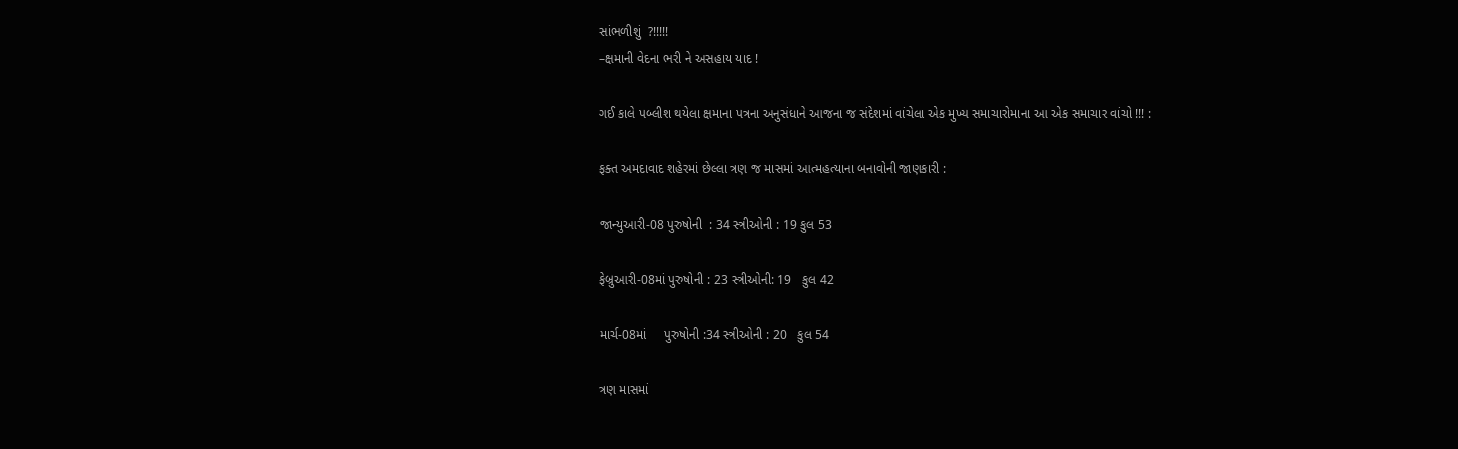સાંભળીશું  ?!!!!!
–ક્ષમાની વેદના ભરી ને અસહાય યાદ !

ગઈ કાલે પબ્લીશ થયેલા ક્ષમાના પત્રના અનુસંધાને આજના જ સંદેશમાં વાંચેલા એક મુખ્ય સમાચારોમાના આ એક સમાચાર વાંચો !!! :

ફક્ત અમદાવાદ શહેરમાં છેલ્લા ત્રણ જ માસમાં આત્મહત્યાના બનાવોની જાણકારી :

જાન્યુઆરી-08 પુરુષોની  : 34 સ્ત્રીઓની : 19 કુલ 53

ફેબ્રુઆરી-08માં પુરુષોની : 23 સ્ત્રીઓની: 19   કુલ 42

માર્ચ-08માં     પુરુષોની :34 સ્ત્રીઓની : 20   કુલ 54

ત્રણ માસમાં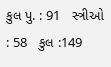કુલ પુ. : 91   સ્ત્રીઓ : 58   કુલ :149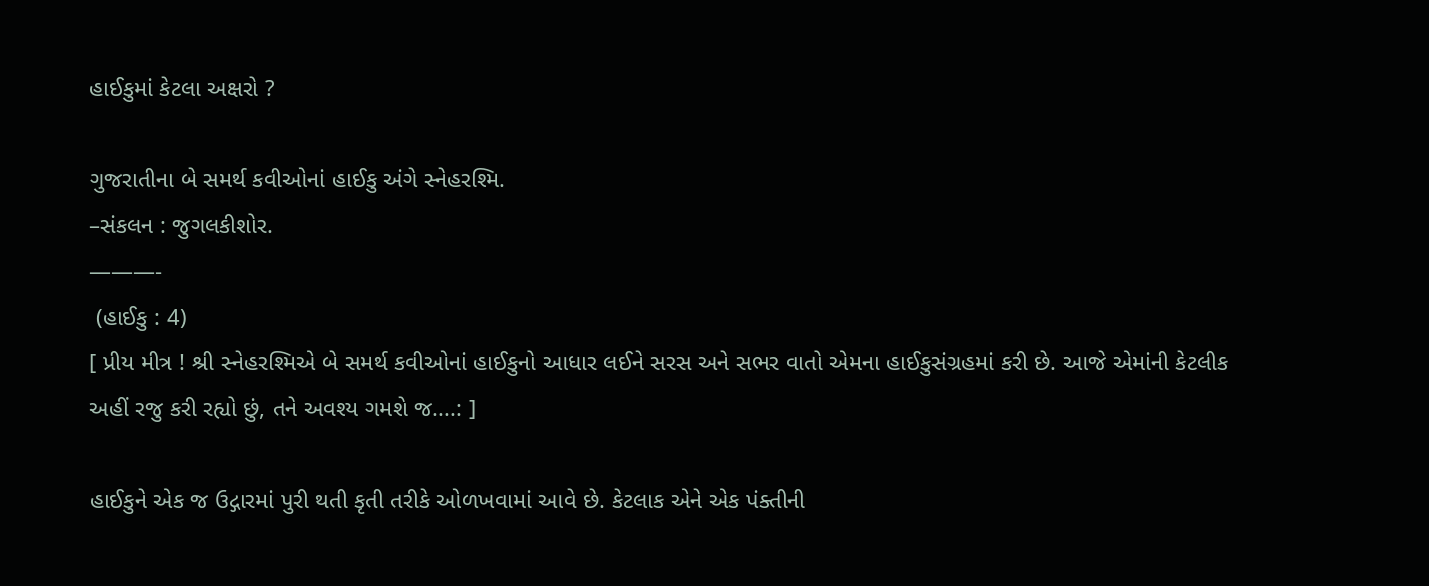હાઈકુમાં કેટલા અક્ષરો ?

ગુજરાતીના બે સમર્થ કવીઓનાં હાઈકુ અંગે સ્નેહરશ્મિ.
–સંકલન : જુગલકીશોર.
———-
 (હાઈકુ : 4)
[ પ્રીય મીત્ર ! શ્રી સ્નેહરશ્મિએ બે સમર્થ કવીઓનાં હાઈકુનો આધાર લઈને સરસ અને સભર વાતો એમના હાઈકુસંગ્રહમાં કરી છે. આજે એમાંની કેટલીક અહીં રજુ કરી રહ્યો છું, તને અવશ્ય ગમશે જ....: ]

હાઈકુને એક જ ઉદ્ગારમાં પુરી થતી કૃતી તરીકે ઓળખવામાં આવે છે. કેટલાક એને એક પંક્તીની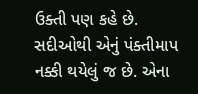ઉક્તી પણ કહે છે. સદીઓથી એનું પંક્તીમાપ નક્કી થયેલું જ છે. એના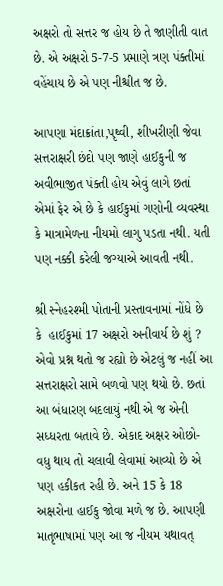અક્ષરો તો સત્તર જ હોય છે તે જાણીતી વાત છે. એ અક્ષરો 5-7-5 પ્રમાણે ત્રણ પંક્તીમાં વહેંચાય છે એ પણ નીશ્ચીત જ છે.

આપણા મંદાક્રાંતા,પૃથ્વી, શીખરીણી જેવા સત્તરાક્ષરી છંદો પણ જાણે હાઈકુની જ અવીભાજીત પંક્તી હોય એવું લાગે છતાં એમાં ફેર એ છે કે હાઈકુમાં ગણોની વ્યવસ્થા કે માત્રામેળના નીયમો લાગુ પડતા નથી. યતી પણ નક્કી કરેલી જગ્યાએ આવતી નથી.

શ્રી સ્નેહરશ્મી પોતાની પ્રસ્તાવનામાં નોંધે છે કે  હાઈકુમાં 17 અક્ષરો અનીવાર્ય છે શું ? એવો પ્રશ્ન થતો જ રહ્યો છે એટલું જ નહીં આ સત્તરાક્ષરો સામે બળવો પણ થયો છે. છતાં આ બંધારણ બદલાયું નથી એ જ એની સધ્ધરતા બતાવે છે. એકાદ અક્ષર ઓછો-વધુ થાય તો ચલાવી લેવામાં આવ્યો છે એ પણ હકીકત રહી છે. અને 15 કે 18 અક્ષરોના હાઈકુ જોવા મળે જ છે. આપણી માતૃભાષામાં પણ આ જ નીયમ યથાવત્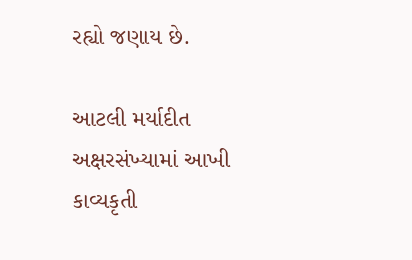રહ્યો જણાય છે.

આટલી મર્યાદીત અક્ષરસંખ્યામાં આખી કાવ્યકૃતી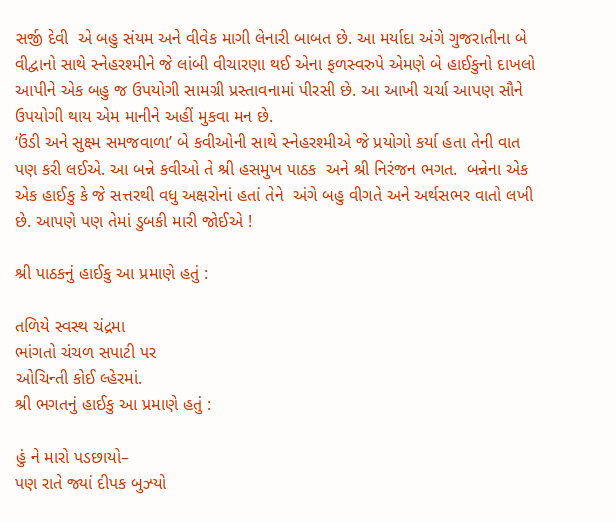સર્જી દેવી  એ બહુ સંયમ અને વીવેક માગી લેનારી બાબત છે. આ મર્યાદા અંગે ગુજરાતીના બે વીદ્વાનો સાથે સ્નેહરશ્મીને જે લાંબી વીચારણા થઈ એના ફળસ્વરુપે એમણે બે હાઈકુનો દાખલો આપીને એક બહુ જ ઉપયોગી સામગ્રી પ્રસ્તાવનામાં પીરસી છે. આ આખી ચર્ચા આપણ સૌને ઉપયોગી થાય એમ માનીને અહીં મુકવા મન છે.
‘ઉંડી અને સુક્ષ્મ સમજવાળા’ બે કવીઓની સાથે સ્નેહરશ્મીએ જે પ્રયોગો કર્યા હતા તેની વાત પણ કરી લઈએ. આ બન્ને કવીઓ તે શ્રી હસમુખ પાઠક  અને શ્રી નિરંજન ભગત.  બન્નેના એક એક હાઈકુ કે જે સત્તરથી વધુ અક્ષરોનાં હતાં તેને  અંગે બહુ વીગતે અને અર્થસભર વાતો લખી છે. આપણે પણ તેમાં ડુબકી મારી જોઈએ !

શ્રી પાઠકનું હાઈકુ આ પ્રમાણે હતું :

તળિયે સ્વસ્થ ચંદ્રમા
ભાંગતો ચંચળ સપાટી પર
ઓચિન્તી કોઈ લ્હેરમાં.
શ્રી ભગતનું હાઈકુ આ પ્રમાણે હતું :

હું ને મારો પડછાયો–
પણ રાતે જ્યાં દીપક બુઝ્યો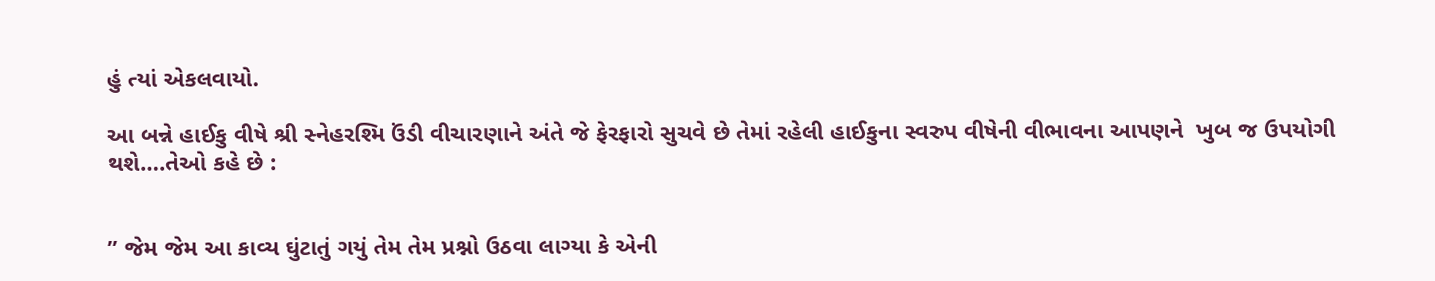હું ત્યાં એકલવાયો.

આ બન્ને હાઈકુ વીષે શ્રી સ્નેહરશ્મિ ઉંડી વીચારણાને અંતે જે ફેરફારો સુચવે છે તેમાં રહેલી હાઈકુના સ્વરુપ વીષેની વીભાવના આપણને  ખુબ જ ઉપયોગી થશે….તેઓ કહે છે :


” જેમ જેમ આ કાવ્ય ઘુંટાતું ગયું તેમ તેમ પ્રશ્નો ઉઠવા લાગ્યા કે એની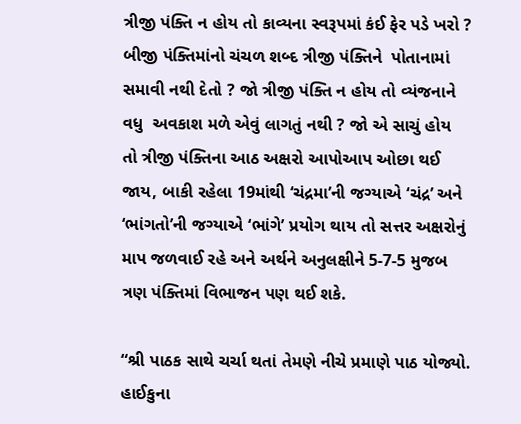ત્રીજી પંક્તિ ન હોય તો કાવ્યના સ્વરૂપમાં કંઈ ફેર પડે ખરો ? બીજી પંક્તિમાંનો ચંચળ શબ્દ ત્રીજી પંક્તિને  પોતાનામાં સમાવી નથી દેતો ? જો ત્રીજી પંક્તિ ન હોય તો વ્યંજનાને વધુ  અવકાશ મળે એવું લાગતું નથી ? જો એ સાચું હોય  તો ત્રીજી પંક્તિના આઠ અક્ષરો આપોઆપ ઓછા થઈ જાય, બાકી રહેલા 19માંથી ‘ચંદ્રમા’ની જગ્યાએ ‘ચંદ્ર’ અને ‘ભાંગતો’ની જગ્યાએ ‘ભાંગે’ પ્રયોગ થાય તો સત્તર અક્ષરોનું માપ જળવાઈ રહે અને અર્થને અનુલક્ષીને 5-7-5 મુજબ ત્રણ પંક્તિમાં વિભાજન પણ થઈ શકે.

“શ્રી પાઠક સાથે ચર્ચા થતાં તેમણે નીચે પ્રમાણે પાઠ યોજ્યો. હાઈકુના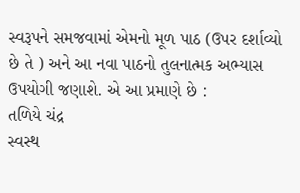સ્વરૂપને સમજવામાં એમનો મૂળ પાઠ (ઉપર દર્શાવ્યો છે તે ) અને આ નવા પાઠનો તુલનાત્મક અભ્યાસ ઉપયોગી જણાશે. એ આ પ્રમાણે છે :
તળિયે ચંદ્ર
સ્વસ્થ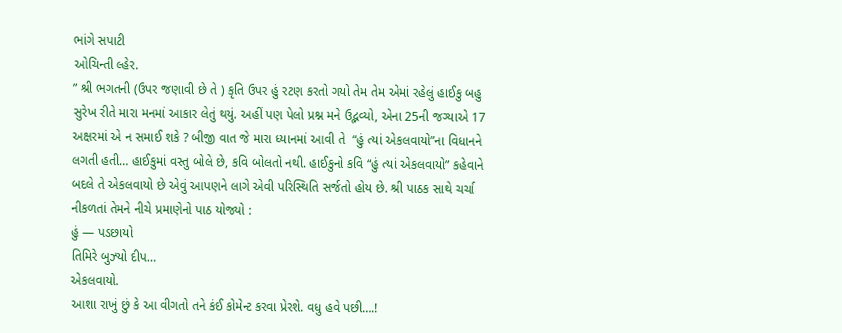ભાંગે સપાટી
ઓચિન્તી લ્હેર.
” શ્રી ભગતની (ઉપર જણાવી છે તે ) કૃતિ ઉપર હું રટણ કરતો ગયો તેમ તેમ એમાં રહેલું હાઈકુ બહુ સુરેખ રીતે મારા મનમાં આકાર લેતું થયું. અહીં પણ પેલો પ્રશ્ન મને ઉદ્ભવ્યો, એના 25ની જગ્યાએ 17 અક્ષરમાં એ ન સમાઈ શકે ? બીજી વાત જે મારા ધ્યાનમાં આવી તે  “હું ત્યાં એકલવાયો”ના વિધાનને લગતી હતી… હાઈકુમાં વસ્તુ બોલે છે, કવિ બોલતો નથી. હાઈકુનો કવિ “હું ત્યાં એકલવાયો” કહેવાને બદલે તે એકલવાયો છે એવું આપણને લાગે એવી પરિસ્થિતિ સર્જતો હોય છે. શ્રી પાઠક સાથે ચર્ચા નીકળતાં તેમને નીચે પ્રમાણેનો પાઠ યોજ્યો :
હું — પડછાયો
તિમિરે બુઝ્યો દીપ…
એકલવાયો.
આશા રાખું છું કે આ વીગતો તને કંઈ કોમેન્ટ કરવા પ્રેરશે. વધુ હવે પછી….!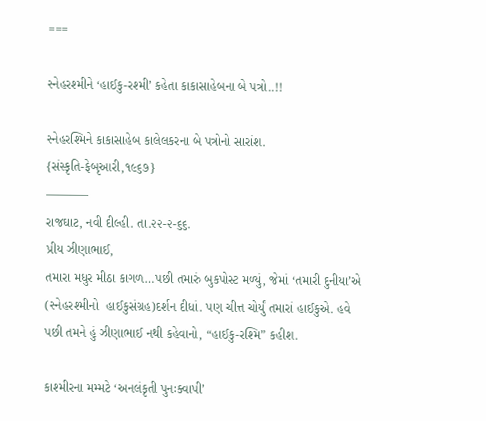===

સ્નેહરશ્મીને ‘હાઈકુ-રશ્મી’ કહેતા કાકાસાહેબના બે પત્રો..!!

સ્નેહરશ્મિને કાકાસાહેબ કાલેલકરના બે પત્રોનો સારાંશ.
{સંસ્કૃતિ-ફેબૃઆરી,૧૯૬૭}
———–
રાજઘાટ, નવી દીલ્હી. તા.૨૨-૨-૬૬.
પ્રીય ઝીણાભાઈ,
તમારા મધુર મીઠા કાગળ…પછી તમારું બુકપોસ્ટ મળ્યું, જેમાં ‘તમારી દુનીયા’એ (સ્નેહરશ્મીનો  હાઈકુસંગ્રહ)દર્શન દીધાં. પણ ચીત્ત ચોર્યું તમારાં હાઈકુએ. હવે પછી તમને હું ઝીણાભાઈ નથી કહેવાનો, “હાઈકુ-રશ્મિ” કહીશ.

કાશ્મીરના મમ્મટે ‘અનલંકૃતી પુનઃક્વાપી’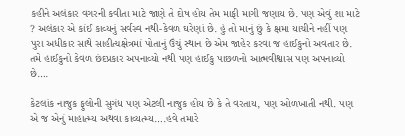કહીને અલંકાર વગરની કવીતા માટે જાણે તે દોષ હોય તેમ માફી માગી જણાય છે. પણ એવું શા માટે ? અલંકાર એ કાંઈ કાવ્યનું સર્વસ્વ નથી-કેવળ ઘરેણાં છે. હું તો માનું છું કે ક્ષમા યાચીને નહીં પણ પુરા અધીકાર સાથે સાહીત્યક્ષેત્રમાં પોતાનું ઉંચું સ્થાન છે એમ જાહેર કરવા જ હાઈકુનો અવતાર છે. તમે હાઈકુનો કેવળ છંદપ્રકાર અપનાવ્યો નથી પણ હાઈકુ પાછળનો આત્મવીશ્વાસ પણ અપનાવ્યો છે….

કેટલાંક નાજુક ફુલોની સુગંધ પણ એટલી નાજુક હોય છે કે તે વરતાય, પણ ઓળખાતી નથી. પણ એ જ એનું માહાત્મ્ય અથવા કાવ્યત્મ્ય….હવે તમારે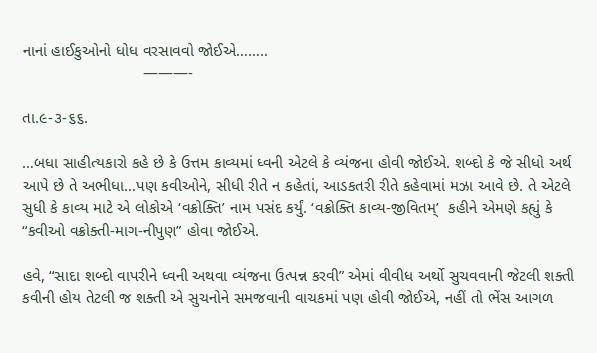નાનાં હાઈકુઓનો ધોધ વરસાવવો જોઈએ……..
                           ———-

તા.૯-૩-૬૬.

…બધા સાહીત્યકારો કહે છે કે ઉત્તમ કાવ્યમાં ધ્વની એટલે કે વ્યંજના હોવી જોઈએ. શબ્દો કે જે સીધો અર્થ આપે છે તે અભીધા…પણ કવીઓને, સીધી રીતે ન કહેતાં, આડકતરી રીતે કહેવામાં મઝા આવે છે. તે એટલે સુધી કે કાવ્ય માટે એ લોકોએ ‘વક્રોક્તિ’ નામ પસંદ કર્યું. ‘વક્રોક્તિ કાવ્ય-જીવિતમ્’  કહીને એમણે કહ્યું કે “કવીઓ વક્રોક્તી-માગ-નીપુણ” હોવા જોઈએ.

હવે, “સાદા શબ્દો વાપરીને ધ્વની અથવા વ્યંજના ઉત્પન્ન કરવી” એમાં વીવીધ અર્થો સુચવવાની જેટલી શક્તી કવીની હોય તેટલી જ શક્તી એ સુચનોને સમજવાની વાચકમાં પણ હોવી જોઈએ, નહીં તો ભેંસ આગળ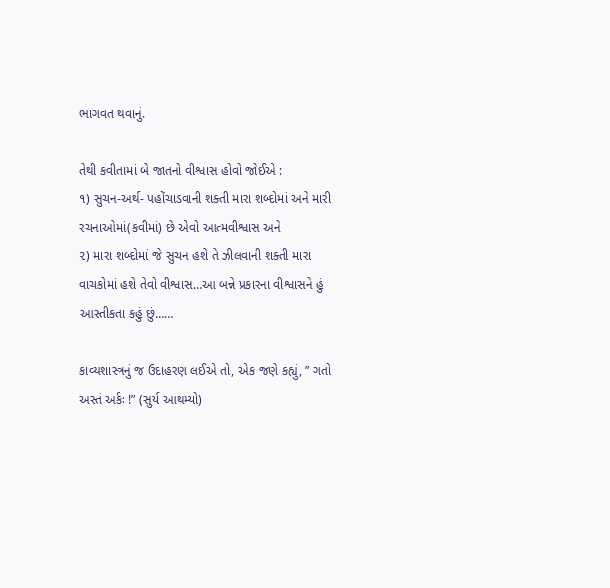ભાગવત થવાનું.

તેથી કવીતામાં બે જાતનો વીશ્વાસ હોવો જોઈએ :
૧) સુચન-અર્થ- પહોંચાડવાની શક્તી મારા શબ્દોમાં અને મારી રચનાઓમાં(કવીમાં) છે એવો આત્મવીશ્વાસ અને
૨) મારા શબ્દોમાં જે સુચન હશે તે ઝીલવાની શક્તી મારા વાચકોમાં હશે તેવો વીશ્વાસ…આ બન્ને પ્રકારના વીશ્વાસને હું આસ્તીકતા કહું છું……

કાવ્યશાસ્ત્રનું જ ઉદાહરણ લઈએ તો, એક જણે કહ્યું, ” ગતો અસ્તં અર્કઃ !” (સુર્ય આથમ્યો)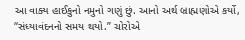આ વાક્ય હાઈકુનો નમુનો ગણું છું. આનો અર્થ બ્રાહ્મણોએ કર્યો, “સંધ્યાવંદનનો સમય થયો.” ચોરોએ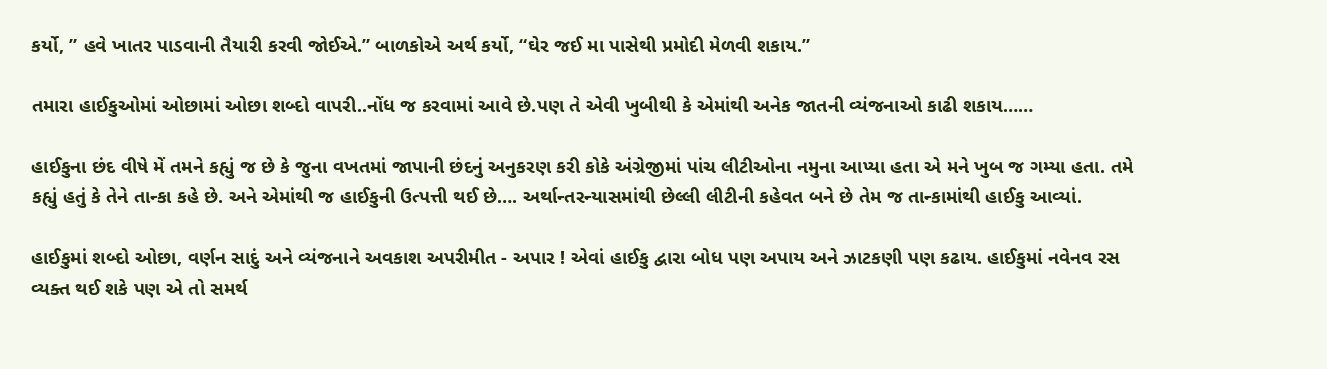કર્યો, ” હવે ખાતર પાડવાની તૈયારી કરવી જોઈએ.” બાળકોએ અર્થ કર્યો, “ઘેર જઈ મા પાસેથી પ્રમોદી મેળવી શકાય.”

તમારા હાઈકુઓમાં ઓછામાં ઓછા શબ્દો વાપરી..નોંધ જ કરવામાં આવે છે.પણ તે એવી ખુબીથી કે એમાંથી અનેક જાતની વ્યંજનાઓ કાઢી શકાય……

હાઈકુના છંદ વીષે મેં તમને કહ્યું જ છે કે જુના વખતમાં જાપાની છંદનું અનુકરણ કરી કોકે અંગ્રેજીમાં પાંચ લીટીઓના નમુના આપ્યા હતા એ મને ખુબ જ ગમ્યા હતા. તમે કહ્યું હતું કે તેને તાન્કા કહે છે. અને એમાંથી જ હાઈકુની ઉત્પત્તી થઈ છે…. અર્થાન્તરન્યાસમાંથી છેલ્લી લીટીની કહેવત બને છે તેમ જ તાન્કામાંથી હાઈકુ આવ્યાં.

હાઈકુમાં શબ્દો ઓછા, વર્ણન સાદું અને વ્યંજનાને અવકાશ અપરીમીત - અપાર ! એવાં હાઈકુ દ્વારા બોધ પણ અપાય અને ઝાટકણી પણ કઢાય. હાઈકુમાં નવેનવ રસ વ્યક્ત થઈ શકે પણ એ તો સમર્થ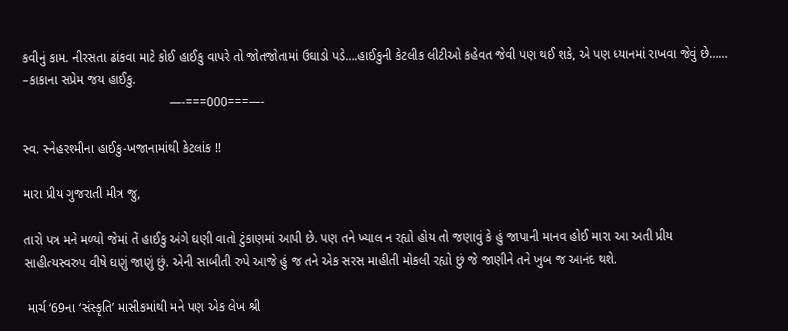કવીનું કામ. નીરસતા ઢાંકવા માટે કોઈ હાઈકુ વાપરે તો જોતજોતામાં ઉઘાડો પડે….હાઈકુની કેટલીક લીટીઓ કહેવત જેવી પણ થઈ શકે, એ પણ ધ્યાનમાં રાખવા જેવું છે……
–કાકાના સપ્રેમ જય હાઈકુ.
                                         —-===000===—-

સ્વ. સ્નેહરશ્મીના હાઈકુ-ખજાનામાંથી કેટલાંક !!

મારા પ્રીય ગુજરાતી મીત્ર જુ,

તારો પત્ર મને મળ્યો જેમાં તેં હાઈકુ અંગે ઘણી વાતો ટુંકાણમાં આપી છે. પણ તને ખ્યાલ ન રહ્યો હોય તો જણાવું કે હું જાપાની માનવ હોઈ મારા આ અતી પ્રીય સાહીત્યસ્વરુપ વીષે ઘણું જાણું છું. એની સાબીતી રુપે આજે હું જ તને એક સરસ માહીતી મોકલી રહ્યો છું જે જાણીને તને ખુબ જ આનંદ થશે.

 માર્ચ ‘69ના ‘સંસ્કૃતિ’ માસીકમાંથી મને પણ એક લેખ શ્રી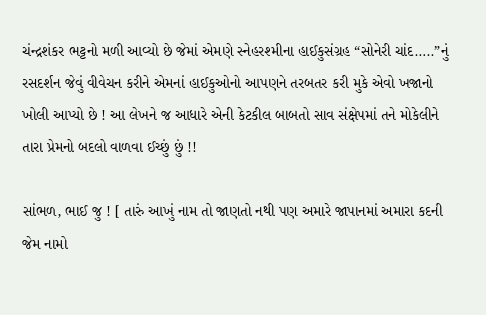ચંન્દ્રશંકર ભટ્ટનો મળી આવ્યો છે જેમાં એમણે સ્નેહરશ્મીના હાઈકુસંગ્રહ “સોનેરી ચાંદ…..”નું રસદર્શન જેવું વીવેચન કરીને એમનાં હાઈકુઓનો આપણને તરબતર કરી મુકે એવો ખજાનો ખોલી આપ્યો છે ! આ લેખને જ આધારે એની કેટકીલ બાબતો સાવ સંક્ષેપમાં તને મોકેલીને તારા પ્રેમનો બદલો વાળવા ઈચ્છું છું !!

સાંભળ, ભાઈ જુ ! [ તારું આખું નામ તો જાણતો નથી પણ અમારે જાપાનમાં અમારા કદની જેમ નામો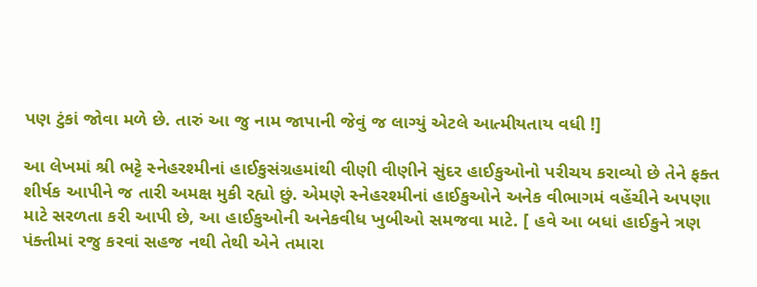પણ ટુંકાં જોવા મળે છે. તારું આ જુ નામ જાપાની જેવું જ લાગ્યું એટલે આત્મીયતાય વધી !]

આ લેખમાં શ્રી ભટ્ટે સ્નેહરશ્મીનાં હાઈકુસંગ્રહમાંથી વીણી વીણીને સુંદર હાઈકુઓનો પરીચય કરાવ્યો છે તેને ફક્ત શીર્ષક આપીને જ તારી અમક્ષ મુકી રહ્યો છું. એમણે સ્નેહરશ્મીનાં હાઈકુઓને અનેક વીભાગમં વહેંચીને અપણા માટે સરળતા કરી આપી છે, આ હાઈકુઓની અનેકવીધ ખુબીઓ સમજવા માટે. [ હવે આ બધાં હાઈકુને ત્રણ પંક્તીમાં રજુ કરવાં સહજ નથી તેથી એને તમારા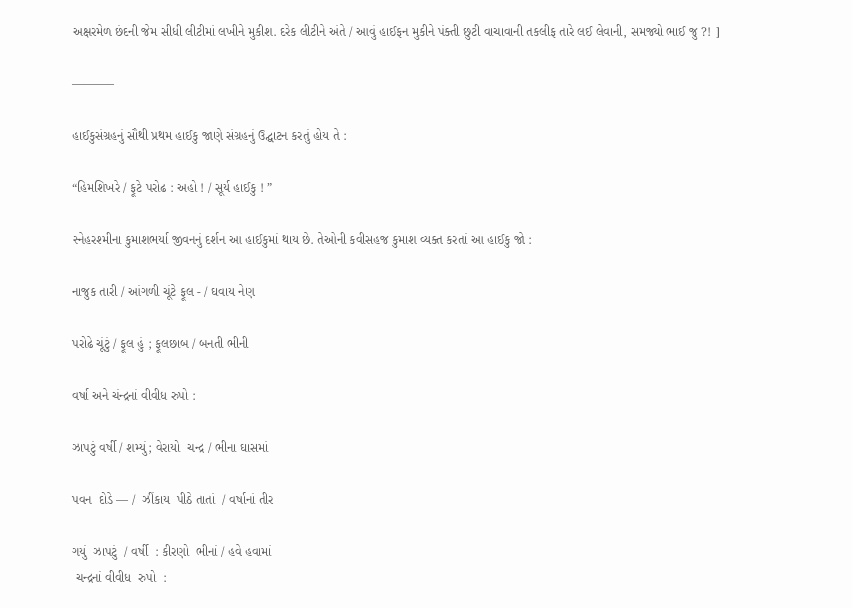અક્ષરમેળ છંદની જેમ સીધી લીટીમાં લખીને મુકીશ. દરેક લીટીને અંતે / આવું હાઈફન મુકીને પંક્તી છુટી વાચાવાની તકલીફ તારે લઈ લેવાની, સમજ્યો ભાઈ જુ ?! ]

———–

હાઈકુસંગ્રહનું સૌથી પ્રથમ હાઈકુ જાણે સંગ્રહનું ઉદ્ઘાટન કરતું હોય તે :

“હિમશિખરે / ફૂટે પરોઢ : અહો ! / સૂર્ય હાઈકુ ! ”

સ્નેહરશ્મીના કુમાશભર્યા જીવનનું દર્શન આ હાઈકુમાં થાય છે. તેઓની કવીસહજ કુમાશ વ્યક્ત કરતાં આ હાઈકુ જો :

નાજુક તારી / આંગળી ચૂંટે ફૂલ - / ઘવાય નેણ

પરોઢે ચૂંટું / ફૂલ હું ; ફૂલછાબ / બનતી ભીની

વર્ષા અને ચંન્દ્રનાં વીવીધ રુપો :

ઝાપટું વર્ષી / શમ્યું; વેરાયો  ચન્દ્ર / ભીના ઘાસમાં

પવન  દોડે — /  ઝીંકાય  પીઠે તાતાં  / વર્ષાનાં તીર

ગયું  ઝાપટું  / વર્ષી  : કીરણો  ભીનાં / હવે હવામાં
 ચન્દ્રનાં વીવીધ  રુપો  :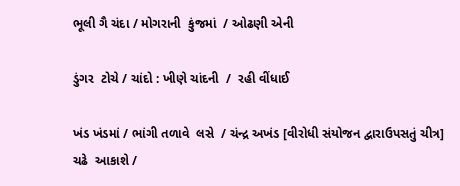ભૂલી ગૈ ચંદા / મોગરાની  કુંજમાં  / ઓઢણી એની

ડુંગર  ટોચે / ચાંદો : ખીણે ચાંદની  /  રહી વીંધાઈ

ખંડ ખંડમાં / ભાંગી તળાવે  લસે  / ચંન્દ્ર અખંડ [વીરોધી સંયોજન દ્વારાઉપસતું ચીત્ર] ચઢે  આકાશે /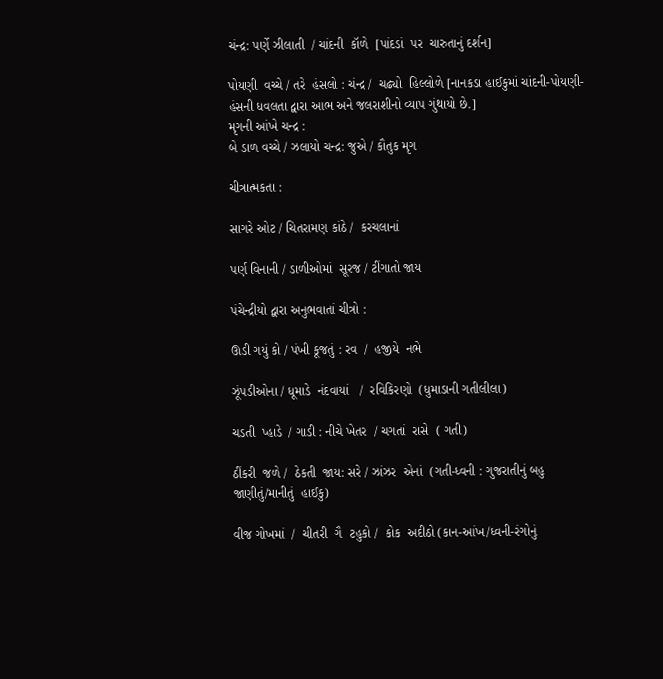ચંન્દ્ર: પર્ણે ઝીલાતી  / ચાંદની  કૉળે  [પાંદડાં  પર  ચારુતાનું દર્શન]

પોયણી  વચ્ચે / તરે  હંસલો : ચંન્દ્ર /  ચઢ્યો  હિલ્લોળે [નાનકડા હાઈકુમાં ચાંદની-પોયણી-હંસની ધવલતા દ્વારા આભ અને જલરાશીનો વ્યાપ ગુંથાયો છે.]
મૃગની આંખે ચન્દ્ર :
બે ડાળ વચ્ચે / ઝલાયો ચન્દ્ર: જુએ / કૌતુક મૃગ

ચીત્રાત્મકતા :

સાગરે ઓટ / ચિતરામણ કાંઠે /  કરચલાનાં

પર્ણ વિનાની / ડાળીઓમાં  સૂરજ / ટીંગાતો જાય

પંચેન્દ્રીયો દ્વારા અનુભવાતાં ચીત્રો :

ઊડી ગયું કો / પંખી કૂજતું : રવ  /  હજીયે  નભે

ઝૂંપડીઓના / ધૂમાડે  નંદવાયાં   /  રવિકિરણો  (ધુમાડાની ગતીલીલા)

ચડતી  પ્હાડે  / ગાડી : નીચે ખેતર  / ચગતાં  રાસે  ( ગતી)

ઠીંકરી  જળે /  ઠેકતી  જાય: સરે / ઝાંઝર  એનાં  (ગતી-ધ્વની : ગુજરાતીનું બહુ જાણીતું/માનીતું  હાઈકુ)

વીજ ગોખમાં  /  ચીતરી  ગૈ  ટહુકો /  કોક  અદીઠો (કાન-આંખ/ધ્વની-રંગોનું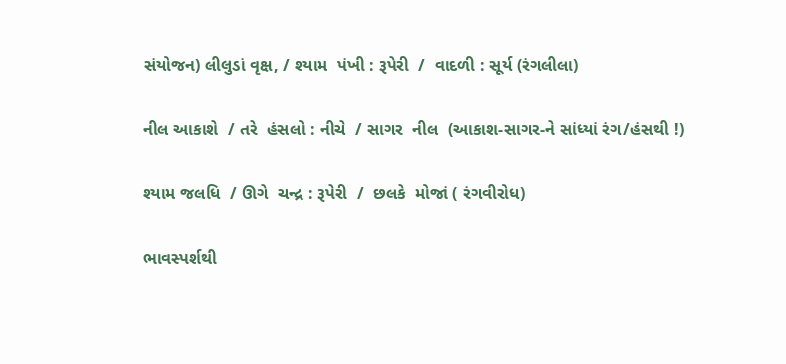સંયોજન) લીલુડાં વૃક્ષ, / શ્યામ  પંખી : રૂપેરી  /  વાદળી : સૂર્ય (રંગલીલા)

નીલ આકાશે  / તરે  હંસલો : નીચે  / સાગર  નીલ  (આકાશ-સાગર-ને સાંધ્યાં રંગ/હંસથી !)

શ્યામ જલધિ  / ઊગે  ચન્દ્ર : રૂપેરી  /  છલકે  મોજાં ( રંગવીરોધ)

ભાવસ્પર્શથી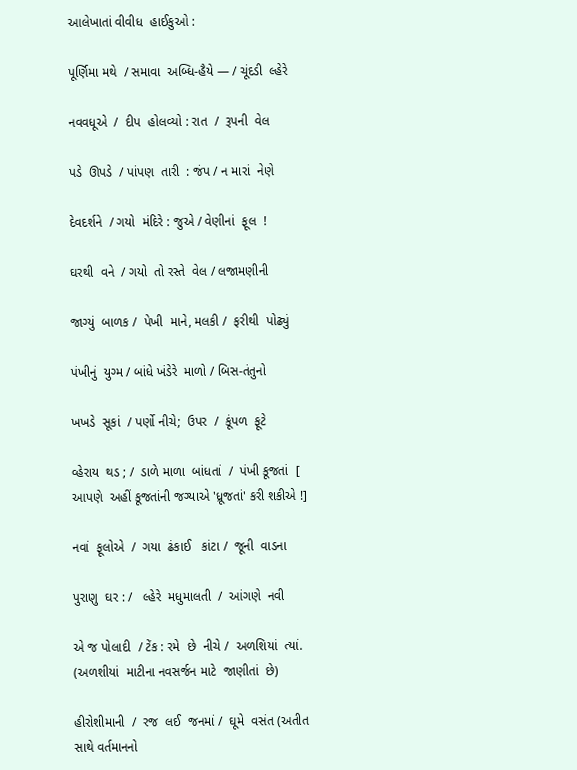આલેખાતાં વીવીધ  હાઈકુઓ :

પૂર્ણિમા મથે  / સમાવા  અબ્ધિ-હૈયે — / ચૂંદડી  લ્હેરે

નવવધૂએ  /  દીપ  હોલવ્યો : રાત  /  રૂપની  વેલ

પડે  ઊપડે  / પાંપણ  તારી  : જંપ / ન મારાં  નેણે

દેવદર્શને  / ગયો  મંદિરે : જુએ / વેણીનાં  ફૂલ  !

ઘરથી  વને  / ગયો  તો રસ્તે  વેલ / લજામણીની

જાગ્યું  બાળક /  પેખી  માને, મલકી /  ફરીથી  પોઢ્યું

પંખીનું  યુગ્મ / બાંધે ખંડેરે  માળો / બિસ-તંતુનો

ખખડે  સૂકાં  / પર્ણો નીચે;  ઉપર  /  કૂંપળ  ફૂટે

વ્હેરાય  થડ ; /  ડાળે માળા  બાંધતાં  /  પંખી કૂજતાં  [ આપણે  અહીં કૂજતાંની જગ્યાએ 'ધ્રૂજતાં' કરી શકીએ !]

નવાં  ફૂલોએ  /  ગયા  ઢંકાઈ   કાંટા /  જૂની  વાડના

પુરાણુ  ઘર : /   લ્હેરે  મધુમાલતી  /  આંગણે  નવી

એ જ પોલાદી  / ટેંક : રમે  છે  નીચે /  અળશિયાં  ત્યાં. (અળશીયાં  માટીના નવસર્જન માટે  જાણીતાં  છે)

હીરોશીમાની  /  રજ  લઈ  જનમાં /  ઘૂમે  વસંત (અતીત સાથે વર્તમાનનો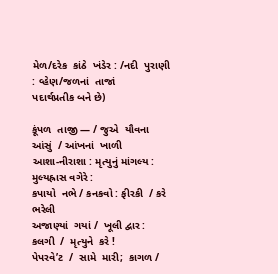મેળ/દરેક  કાંઠે  ખંડેર : /નદી  પુરાણી : વ્હેણ/જળનાં  તાજાં         પદાર્થપ્રતીક બને છે)

કૂંપળ  તાજી — / જુએ  યૌવના  આંસું  / આંખનાં  ખાળી
આશા-નીરાશા : મૃત્યુનું માંગલ્ય :  મુલ્યહ્રાસ વગેરે :
કપાયો  નભે / કનકવો : ફીરકી  / કરે  ભરેલી
અજાણ્યાં  ગયાં /  ખૂલી દ્વાર : કલગી  /  મૃત્યુને  કરે !
પેપરવે’ટ  /  સામે  મારી;  કાગળ /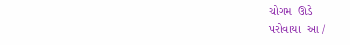ચોગમ  ઊડે
પરોવાયા  આ /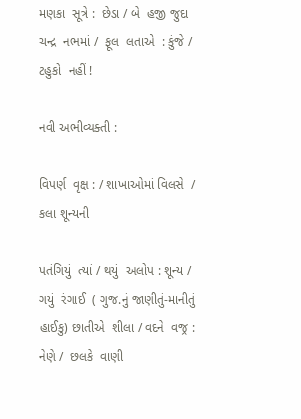મણકા  સૂત્રે :  છેડા / બે  હજી જુદા
ચન્દ્ર  નભમાં /  ફૂલ  લતાએ  : કુંજે / ટહુકો  નહીં !

નવી અભીવ્યક્તી :

વિપર્ણ  વૃક્ષ : / શાખાઓમાં વિલસે  / કલા શૂન્યની

પતંગિયું  ત્યાં / થયું  અલોપ : શૂન્ય / ગયું  રંગાઈ  ( ગુજ.નું જાણીતું-માનીતું  હાઈકુ) છાતીએ  શીલા / વદને  વજ્ર : નેણે /  છલકે  વાણી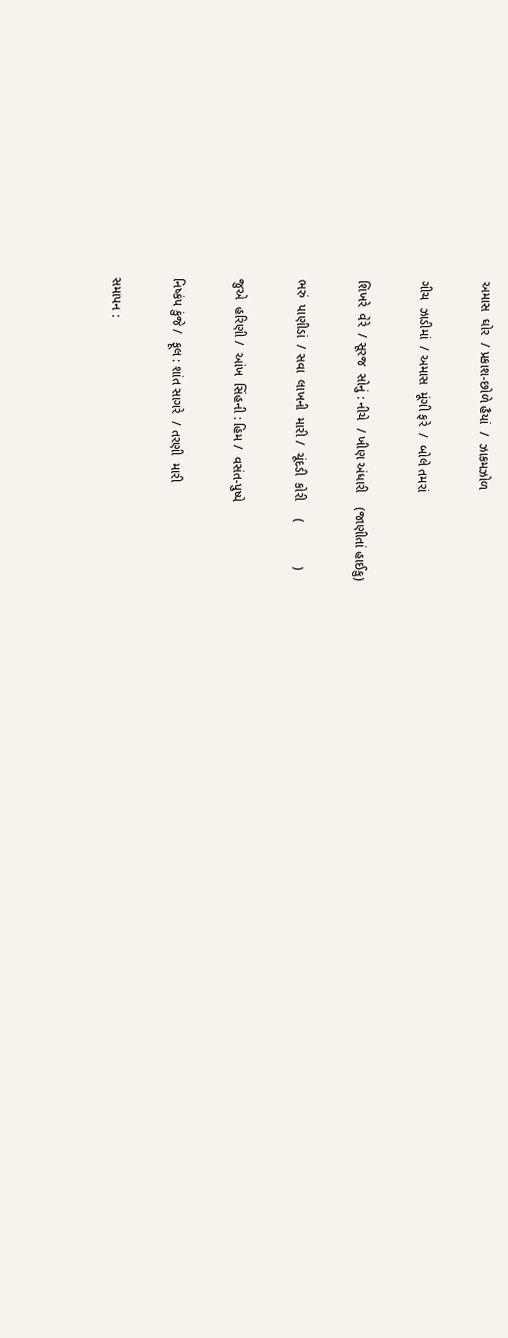અમાસ  ઘોર  / પ્રકાશ-છોળે હૈયાં  /  ઝાકમઝોળ

ગીચ  ઝાડીમાં  / અમાસ  મૂંગી ફરે  /  બોલે તમરાં

શિખરે  વેરે  / સૂરજ  સોનું : નીચે  / ખીણ અંધારી    (જાણીતાં હાઈકુ)

ભરું  પાણીડાં  / સવા  લાખની  મારી /  ચૂંદડી  કોરી     (            )

જુએ  હરિણી /  આંખ  સિંહની : હિમ /  વસંત-પુષ્પે

નિષ્કંપ કુંજે /  ફૂલ : શાંત સાગરે  / તરણી  મારી

સમાપન :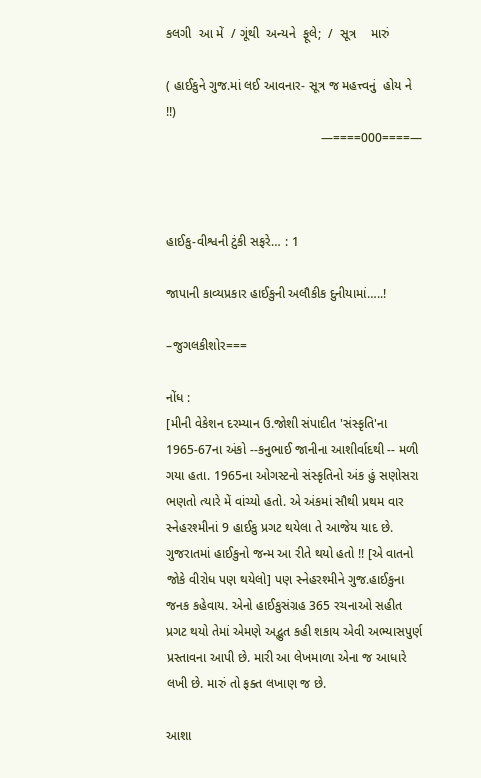કલગી  આ મેં  / ગૂંથી  અન્યને  ફૂલે;  /  સૂત્ર    મારું

( હાઈકુને ગુજ.માં લઈ આવનાર- સૂત્ર જ મહત્ત્વનું  હોય ને !!)
                                           —====000====—



હાઈકુ-વીશ્વની ટુંકી સફરે… : 1

જાપાની કાવ્યપ્રકાર હાઈકુની અલૌકીક દુનીયામાં…..!

–જુગલકીશોર===

નોંધ :
[મીની વેકેશન દરમ્યાન ઉ.જોશી સંપાદીત 'સંસ્કૃતિ'ના 1965-67ના અંકો --કનુભાઈ જાનીના આશીર્વાદથી -- મળી ગયા હતા. 1965ના ઓગસ્ટનો સંસ્કૃતિનો અંક હું સણોસરા ભણતો ત્યારે મેં વાંચ્યો હતો. એ અંકમાં સૌથી પ્રથમ વાર સ્નેહરશ્મીનાં 9 હાઈકુ પ્રગટ થયેલા તે આજેય યાદ છે. ગુજરાતમાં હાઈકુનો જન્મ આ રીતે થયો હતો !! [એ વાતનો જોકે વીરોધ પણ થયેલો] પણ સ્નેહરશ્મીને ગુજ.હાઈકુના જનક કહેવાય. એનો હાઈકુસંગ્રહ 365 રચનાઓ સહીત પ્રગટ થયો તેમાં એમણે અદ્ભુત કહી શકાય એવી અભ્યાસપુર્ણ પ્રસ્તાવના આપી છે. મારી આ લેખમાળા એના જ આધારે લખી છે. મારું તો ફક્ત લખાણ જ છે.

આશા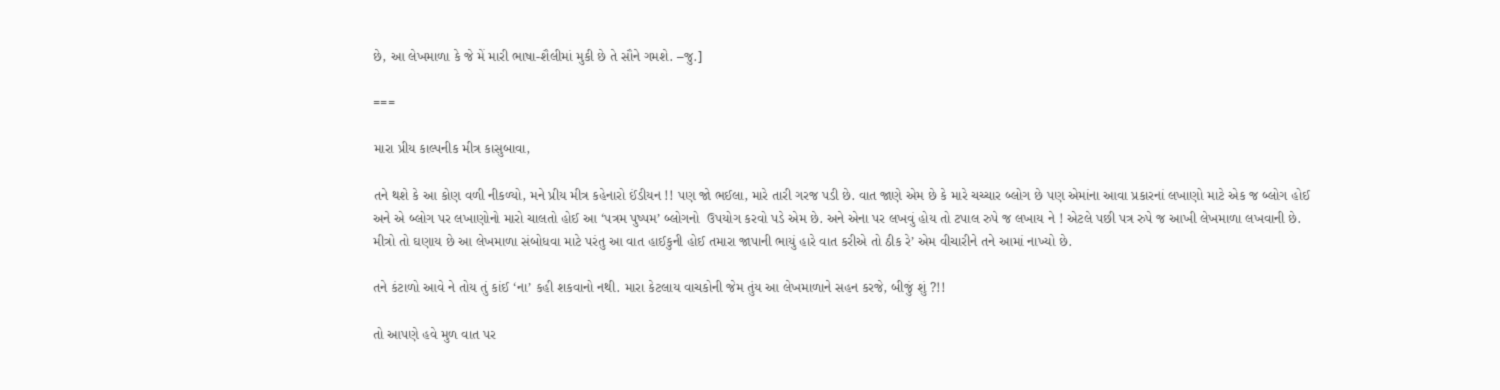છે, આ લેખમાળા કે જે મેં મારી ભાષા-શૈલીમાં મુકી છે તે સૌને ગમશે. –જુ.]

===

મારા પ્રીય કાલ્પનીક મીત્ર કાસુબાવા,

તને થશે કે આ કોણ વળી નીકળ્યો, મને પ્રીય મીત્ર કહેનારો ઈંડીયન !! પણ જો ભઈલા, મારે તારી ગરજ પડી છે. વાત જાણે એમ છે કે મારે ચચ્ચાર બ્લોગ છે પણ એમાંના આવા પ્રકારનાં લખાણો માટે એક જ બ્લોગ હોઈ અને એ બ્લોગ પર લખાણોનો મારો ચાલતો હોઈ આ ‘પત્રમ પુષ્પમ’ બ્લોગનો  ઉપયોગ કરવો પડે એમ છે. અને એના પર લખવું હોય તો ટપાલ રુપે જ લખાય ને ! એટલે પછી પત્ર રુપે જ આખી લેખમાળા લખવાની છે. મીત્રો તો ઘણાય છે આ લેખમાળા સંબોધવા માટે પરંતુ આ વાત હાઈકુની હોઈ તમારા જાપાની ભાયું હારે વાત કરીએ તો ઠીક રે’ એમ વીચારીને તને આમાં નાખ્યો છે.

તને કંટાળો આવે ને તોય તું કાંઈ ‘ના’ કહી શકવાનો નથી. મારા કેટલાય વાચકોની જેમ તુંય આ લેખમાળાને સહન કરજે, બીજું શું ?!!

તો આપણે હવે મુળ વાત પર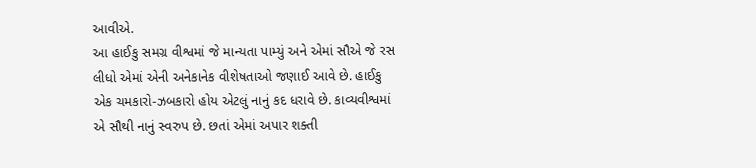આવીએ.
આ હાઈકુ સમગ્ર વીશ્વમાં જે માન્યતા પામ્યું અને એમાં સૌએ જે રસ લીધો એમાં એની અનેકાનેક વીશેષતાઓ જણાઈ આવે છે. હાઈકુ એક ચમકારો-ઝબકારો હોય એટલું નાનું કદ ધરાવે છે. કાવ્યવીશ્વમાં એ સૌથી નાનું સ્વરુપ છે. છતાં એમાં અપાર શક્તી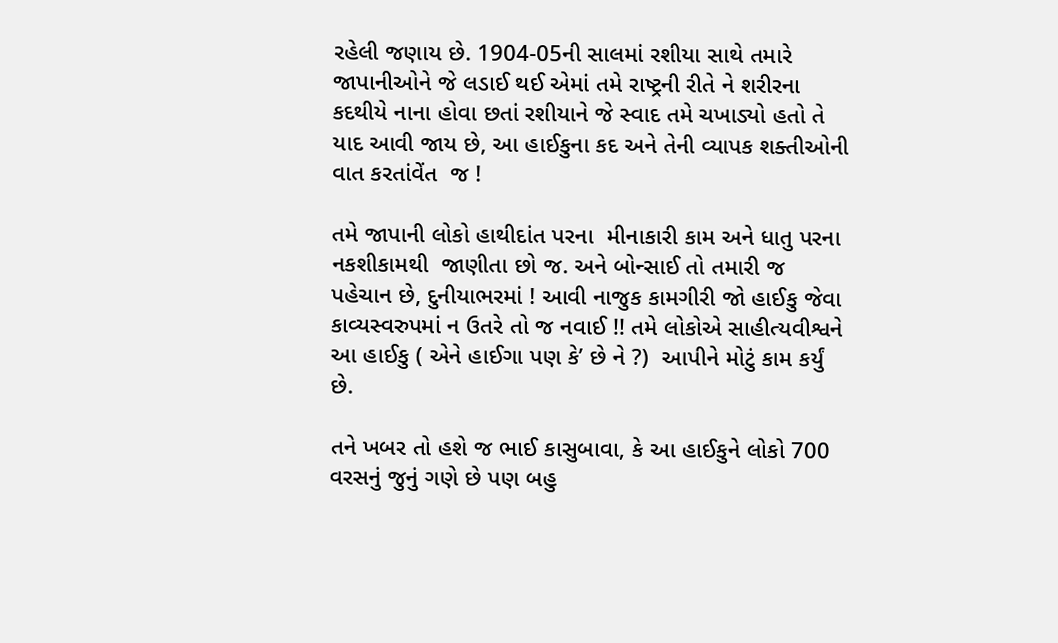રહેલી જણાય છે. 1904-05ની સાલમાં રશીયા સાથે તમારે જાપાનીઓને જે લડાઈ થઈ એમાં તમે રાષ્ટ્રની રીતે ને શરીરના કદથીયે નાના હોવા છતાં રશીયાને જે સ્વાદ તમે ચખાડ્યો હતો તે યાદ આવી જાય છે, આ હાઈકુના કદ અને તેની વ્યાપક શક્તીઓની વાત કરતાંવેંત  જ !

તમે જાપાની લોકો હાથીદાંત પરના  મીનાકારી કામ અને ધાતુ પરના નકશીકામથી  જાણીતા છો જ. અને બોન્સાઈ તો તમારી જ પહેચાન છે, દુનીયાભરમાં ! આવી નાજુક કામગીરી જો હાઈકુ જેવા કાવ્યસ્વરુપમાં ન ઉતરે તો જ નવાઈ !! તમે લોકોએ સાહીત્યવીશ્વને આ હાઈકુ ( એને હાઈગા પણ કે’ છે ને ?)  આપીને મોટું કામ કર્યું છે.

તને ખબર તો હશે જ ભાઈ કાસુબાવા, કે આ હાઈકુને લોકો 700 વરસનું જુનું ગણે છે પણ બહુ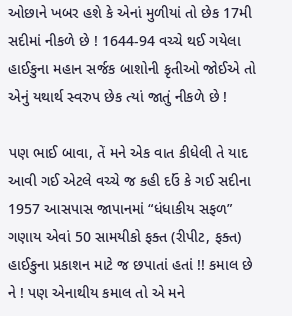ઓછાને ખબર હશે કે એનાં મુળીયાં તો છેક 17મી સદીમાં નીકળે છે ! 1644-94 વચ્ચે થઈ ગયેલા હાઈકુના મહાન સર્જક બાશોની કૃતીઓ જોઈએ તો એનું યથાર્થ સ્વરુપ છેક ત્યાં જાતું નીકળે છે !

પણ ભાઈ બાવા, તેં મને એક વાત કીધેલી તે યાદ આવી ગઈ એટલે વચ્ચે જ કહી દઉં કે ગઈ સદીના 1957 આસપાસ જાપાનમાં “ધંધાકીય સફળ” ગણાય એવાં 50 સામયીકો ફક્ત (રીપીટ, ફક્ત) હાઈકુના પ્રકાશન માટે જ છપાતાં હતાં !! કમાલ છે ને ! પણ એનાથીય કમાલ તો એ મને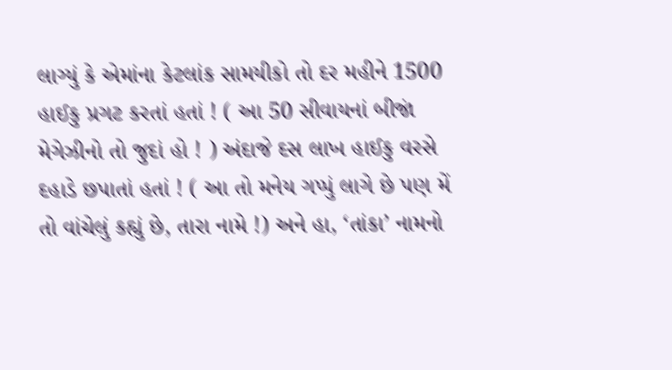લાગ્યું કે એમાંના કેટલાંક સામયીકો તો દર મહીને 1500 હાઈકુ પ્રગટ કરતાં હતાં ! ( આ 50 સીવાયનાં બીજાં મેગેઝીનો તો જુદાં હો ! ) અંદાજે દસ લાખ હાઈકુ વરસે દહાડે છપાતાં હતાં ! ( આ તો મનેય ગપ્પું લાગે છે પણ મેં તો વાંચેલું કહ્યું છે, તારા નામે !) અને હા, ‘તાંકા’ નામનો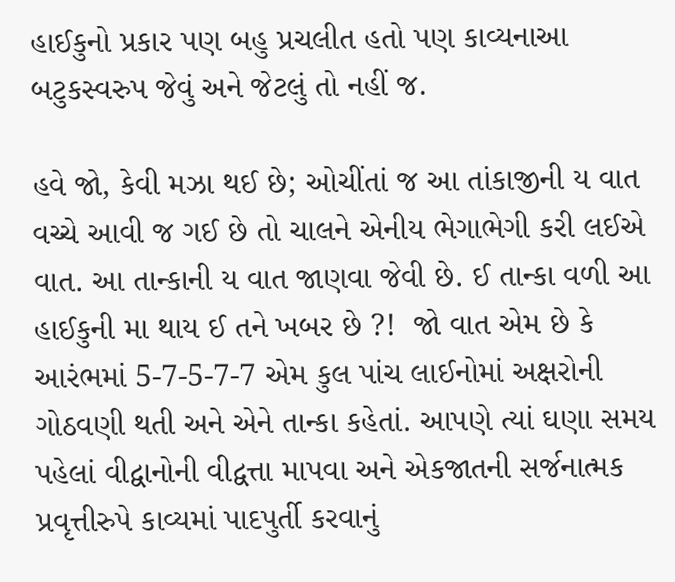હાઈકુનો પ્રકાર પણ બહુ પ્રચલીત હતો પણ કાવ્યનાઆ બટુકસ્વરુપ જેવું અને જેટલું તો નહીં જ.

હવે જો, કેવી મઝા થઈ છે; ઓચીંતાં જ આ તાંકાજીની ય વાત વચ્ચે આવી જ ગઈ છે તો ચાલને એનીય ભેગાભેગી કરી લઈએ વાત. આ તાન્કાની ય વાત જાણવા જેવી છે. ઈ તાન્કા વળી આ હાઈકુની મા થાય ઈ તને ખબર છે ?!  જો વાત એમ છે કે આરંભમાં 5-7-5-7-7 એમ કુલ પાંચ લાઈનોમાં અક્ષરોની ગોઠવણી થતી અને એને તાન્કા કહેતાં. આપણે ત્યાં ઘણા સમય પહેલાં વીદ્વાનોની વીદ્વત્તા માપવા અને એકજાતની સર્જનાત્મક પ્રવૃત્તીરુપે કાવ્યમાં પાદપુર્તી કરવાનું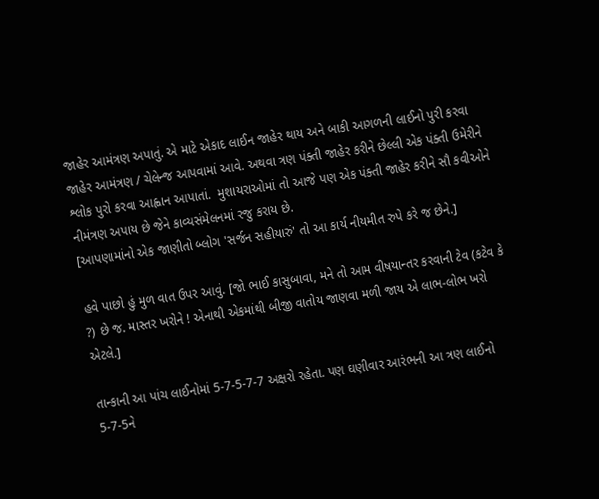જાહેર આમંત્રણ અપાતું. એ માટે એકાદ લાઈન જાહેર થાય અને બાકી આગળની લાઈનો પુરી કરવા  જાહેર આમંત્રણ / ચેલેન્જ આપવામાં આવે. અથવા ત્રણ પંક્તી જાહેર કરીને છેલ્લી એક પંક્તી ઉમેરીને શ્લોક પુરો કરવા આહ્વાન આપાતાં.  મુશાયરાઓમાં તો આજે પણ એક પંક્તી જાહેર કરીને સૌ કવીઓને નીમંત્રણ અપાય છે જેને કાવ્યસંમેલનમાં રજુ કરાય છે.
[આપણામાંનો એક જાણીતો બ્લોગ 'સર્જન સહીયારું' તો આ કાર્ય નીયમીત રુપે કરે જ છેને.]

હવે પાછો હું મુળ વાત ઉપર આવું. [જો ભાઈ કાસુબાવા, મને તો આમ વીષયાન્તર કરવાની ટેવ (કટેવ કે ?) છે જ. માસ્તર ખરોને ! એનાથી એકમાંથી બીજી વાતોય જાણવા મળી જાય એ લાભ-લોભ ખરો એટલે.]

તાન્કાની આ પાંચ લાઈનોમાં 5-7-5-7-7 અક્ષરો રહેતા. પણ ઘણીવાર આરંભની આ ત્રણ લાઈનો 5-7-5ને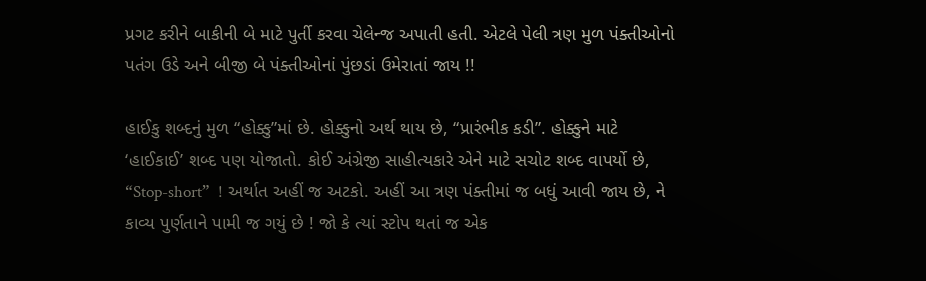પ્રગટ કરીને બાકીની બે માટે પુર્તી કરવા ચેલેન્જ અપાતી હતી. એટલે પેલી ત્રણ મુળ પંક્તીઓનો પતંગ ઉડે અને બીજી બે પંક્તીઓનાં પુંછડાં ઉમેરાતાં જાય !!

હાઈકુ શબ્દનું મુળ “હોક્કુ”માં છે. હોક્કુનો અર્થ થાય છે, “પ્રારંભીક કડી”. હોક્કુને માટે ‘હાઈકાઈ’ શબ્દ પણ યોજાતો. કોઈ અંગ્રેજી સાહીત્યકારે એને માટે સચોટ શબ્દ વાપર્યો છે, “Stop-short”  ! અર્થાત અહીં જ અટકો. અહીં આ ત્રણ પંક્તીમાં જ બધું આવી જાય છે, ને કાવ્ય પુર્ણતાને પામી જ ગયું છે ! જો કે ત્યાં સ્ટોપ થતાં જ એક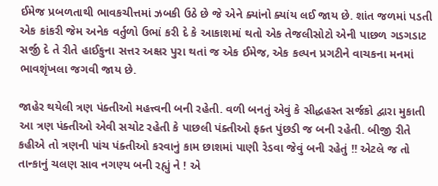ઈમેજ પ્રબળતાથી ભાવકચીત્તમાં ઝબકી ઉઠે છે જે એને ક્યાંનો ક્યાંય લઈ જાય છે. શાંત જળમાં પડતી એક કાંકરી જેમ અનેક વર્તુળો ઉભાં કરી દે કે આકાશમાં થતો એક તેજલીસોટો એની પાછળ ગડગડાટ સર્જી દે તે રીતે હાઈકુના સત્તર અક્ષર પુરા થતાં જ એક ઈમેજ, એક કલ્પન પ્રગટીને વાચકના મનમાં ભાવશૃંખલા જગવી જાય છે.

જાહેર થયેલી ત્રણ પંક્તીઓ મહત્ત્વની બની રહેતી. વળી બનતું એવું કે સીદ્ધહસ્ત સર્જકો દ્વારા મુકાતી આ ત્રણ પંક્તીઓ એવી સચોટ રહેતી કે પાછલી પંક્તીઓ ફક્ત પુંછડી જ બની રહેતી. બીજી રીતે કહીએ તો ત્રણની પાંચ પંક્તીઓ કરવાનું કામ છાશમાં પાણી રેડવા જેવું બની રહેતું !! એટલે જ તો તાન્કાનું ચલણ સાવ નગણ્ય બની રહ્યું ને ! એ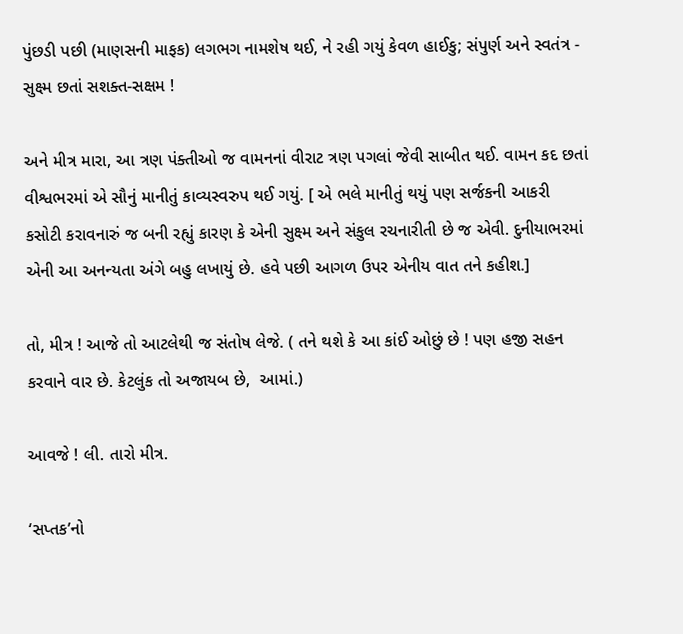પુંછડી પછી (માણસની માફક) લગભગ નામશેષ થઈ, ને રહી ગયું કેવળ હાઈકુ; સંપુર્ણ અને સ્વતંત્ર - સુક્ષ્મ છતાં સશક્ત-સક્ષમ !

અને મીત્ર મારા, આ ત્રણ પંક્તીઓ જ વામનનાં વીરાટ ત્રણ પગલાં જેવી સાબીત થઈ. વામન કદ છતાં વીશ્વભરમાં એ સૌનું માનીતું કાવ્યસ્વરુપ થઈ ગયું. [ એ ભલે માનીતું થયું પણ સર્જકની આકરી કસોટી કરાવનારું જ બની રહ્યું કારણ કે એની સુક્ષ્મ અને સંકુલ રચનારીતી છે જ એવી. દુનીયાભરમાં એની આ અનન્યતા અંગે બહુ લખાયું છે. હવે પછી આગળ ઉપર એનીય વાત તને કહીશ.]

તો, મીત્ર ! આજે તો આટલેથી જ સંતોષ લેજે. ( તને થશે કે આ કાંઈ ઓછું છે ! પણ હજી સહન કરવાને વાર છે. કેટલુંક તો અજાયબ છે,  આમાં.)

આવજે ! લી. તારો મીત્ર.

‘સપ્તક’નો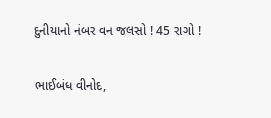દુનીયાનો નંબર વન જલસો ! 45 રાગો !

ભાઈબંધ વીનોદ,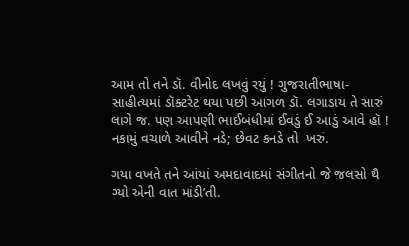આમ તો તને ડૉ. વીનોદ લખવું રયું ! ગુજરાતીભાષા-સાહીત્યમાં ડૉક્ટરેટ થયા પછી આગળ ડૉ. લગાડાય તે સારું લાગે જ. પણ આપણી ભાઈબંધીમાં ઈવડું ઈ આડું આવે હૉ ! નકામું વચાળે આવીને નડે; છેવટ કનડે તો  ખરું.

ગયા વખતે તને આંયાં અમદાવાદમાં સંગીતનો જે જલસો થૈ ગ્યો એની વાત માંડી’તી.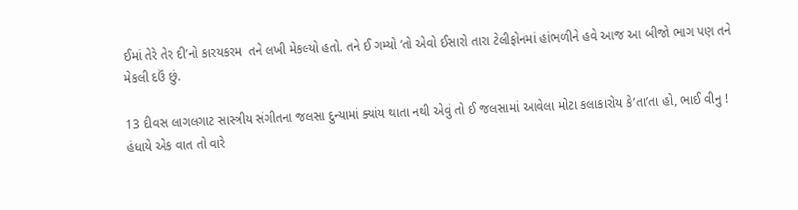ઈમાં તેરે તેર દી’નો કારયકરમ  તને લખી મેકલ્યો હતો. તને ઈ ગમ્યો ‘તો એવો ઈસારો તારા ટેલીફોનમાં હાંભળીને હવે આજ આ બીજો ભાગ પણ તને મેકલી દઉં છું.

13 દીવસ લાગલગાટ સાસ્ત્રીય સંગીતના જલસા દુન્યામાં ક્યાંય થાતા નથી એવું તો ઈ જલસામાં આવેલા મોટા કલાકારોય કે’તા’તા હો, ભાઈ વીનુ ! હંધાયે એક વાત તો વારે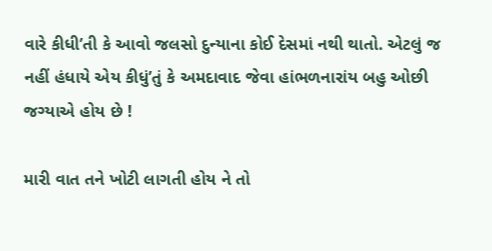વારે કીધી’તી કે આવો જલસો દુન્યાના કોઈ દેસમાં નથી થાતો. એટલું જ નહીં હંધાયે એય કીધું’તું કે અમદાવાદ જેવા હાંભળનારાંય બહુ ઓછી જગ્યાએ હોય છે !

મારી વાત તને ખોટી લાગતી હોય ને તો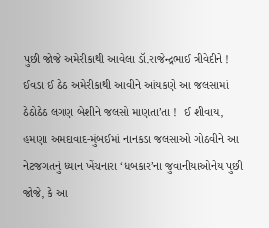પુછી જોજે અમેરીકાથી આવેલા ડૉ.રાજેન્દ્રભાઈ ત્રીવેદીને ! ઈવડા ઈ ઠેઠ અમેરીકાથી આવીને આંયકણે આ જલસામાં ઠેઠોઠેઠ લગણ બેશીને જલસો માણતા’તા !  ઈ શીવાય, હમણા અમદાવાદ-મુંબઈમાં નાનકડા જલસાઓ ગોઠવીને આ નેટજગતનું ધ્યાન ખેંચનારા ‘ધબકાર’ના જુવાનીયાઓનેય પુછી જોજે, કે આ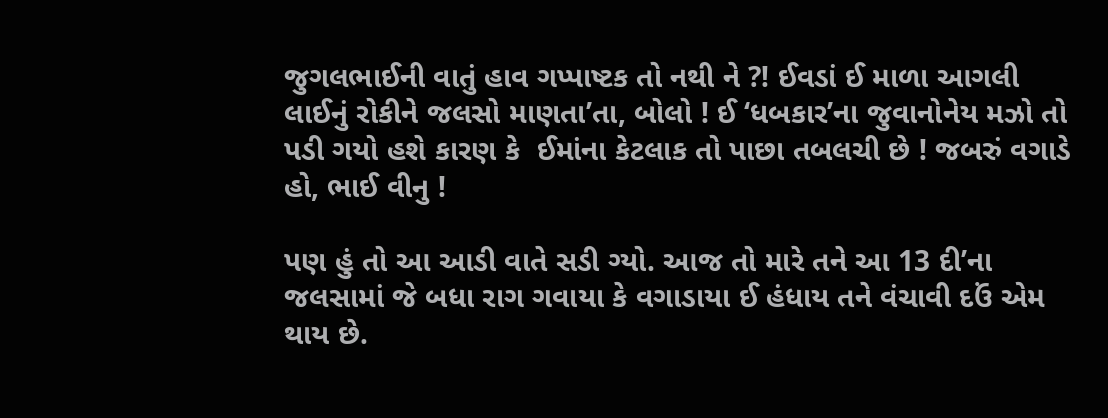જુગલભાઈની વાતું હાવ ગપ્પાષ્ટક તો નથી ને ?! ઈવડાં ઈ માળા આગલી લાઈનું રોકીને જલસો માણતા’તા, બોલો ! ઈ ‘ધબકાર’ના જુવાનોનેય મઝો તો પડી ગયો હશે કારણ કે  ઈમાંના કેટલાક તો પાછા તબલચી છે ! જબરું વગાડે હો, ભાઈ વીનુ !

પણ હું તો આ આડી વાતે સડી ગ્યો. આજ તો મારે તને આ 13 દી’ના જલસામાં જે બધા રાગ ગવાયા કે વગાડાયા ઈ હંધાય તને વંચાવી દઉં એમ થાય છે.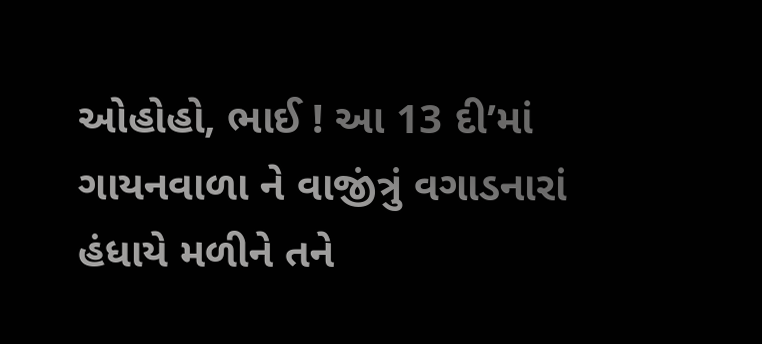ઓહોહો, ભાઈ ! આ 13 દી’માં ગાયનવાળા ને વાજીંત્રું વગાડનારાં હંધાયે મળીને તને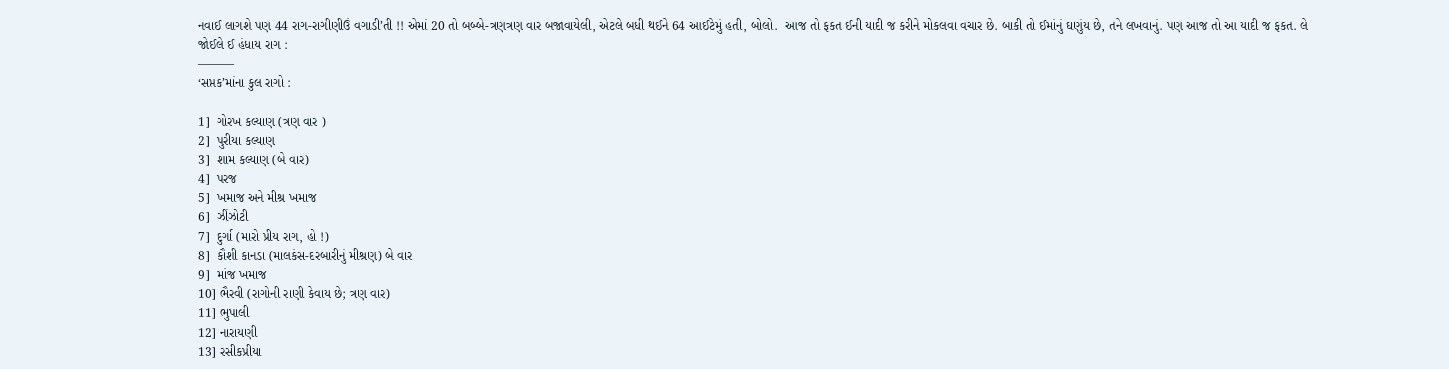નવાઈ લાગશે પણ 44 રાગ-રાગીણીઉં વગાડી’તી !! એમાં 20 તો બબ્બે-ત્રણત્રણ વાર બજાવાયેલી, એટલે બધી થઈને 64 આઈટેમું હતી, બોલો.  આજ તો ફકત ઈની યાદી જ કરીને મોકલવા વચાર છે. બાકી તો ઈમાંનું ઘણુંય છે, તને લખવાનું. પણ આજ તો આ યાદી જ ફકત. લે જોઈલે ઈ હંધાય રાગ :
———
‘સપ્તક’માંના કુલ રાગો :

1]  ગોરખ કલ્યાણ (ત્રણ વાર )
2]  પુરીયા કલ્યાણ
3]  શામ કલ્યાણ (બે વાર)
4]  પરજ
5]  ખમાજ અને મીશ્ર ખમાજ
6]  ઝીંઝોટી
7]  દુર્ગા (મારો પ્રીય રાગ, હો !)
8]  કૌશી કાનડા (માલકંસ-દરબારીનું મીશ્રણ) બે વાર
9]  માંજ ખમાજ
10] ભૈરવી (રાગોની રાણી કેવાય છે; ત્રણ વાર)
11] ભુપાલી
12] નારાયણી
13] રસીકપ્રીયા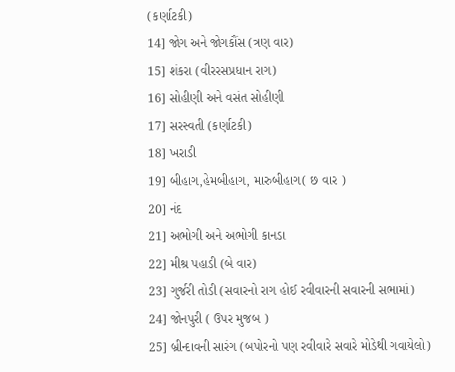(કર્ણાટકી)
14] જોગ અને જોગકૌંસ (ત્રણ વાર)
15] શંકરા (વીરરસપ્રધાન રાગ)
16] સોહીણી અને વસંત સોહીણી
17] સરસ્વતી (કર્ણાટકી)
18] ખરાડી
19] બીહાગ,હેમબીહાગ, મારુબીહાગ( છ વાર )
20] નંદ
21] અભોગી અને અભોગી કાનડા
22] મીશ્ર પહાડી (બે વાર)
23] ગુર્જરી તોડી (સવારનો રાગ હોઈ રવીવારની સવારની સભામાં)
24] જોનપુરી ( ઉપર મુજબ )
25] બ્રીન્દાવની સારંગ (બપોરનો પણ રવીવારે સવારે મોડેથી ગવાયેલો)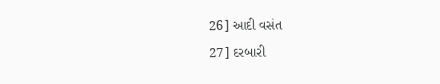26] આદી વસંત
27] દરબારી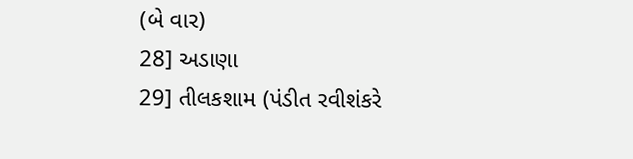(બે વાર)
28] અડાણા
29] તીલકશામ (પંડીત રવીશંકરે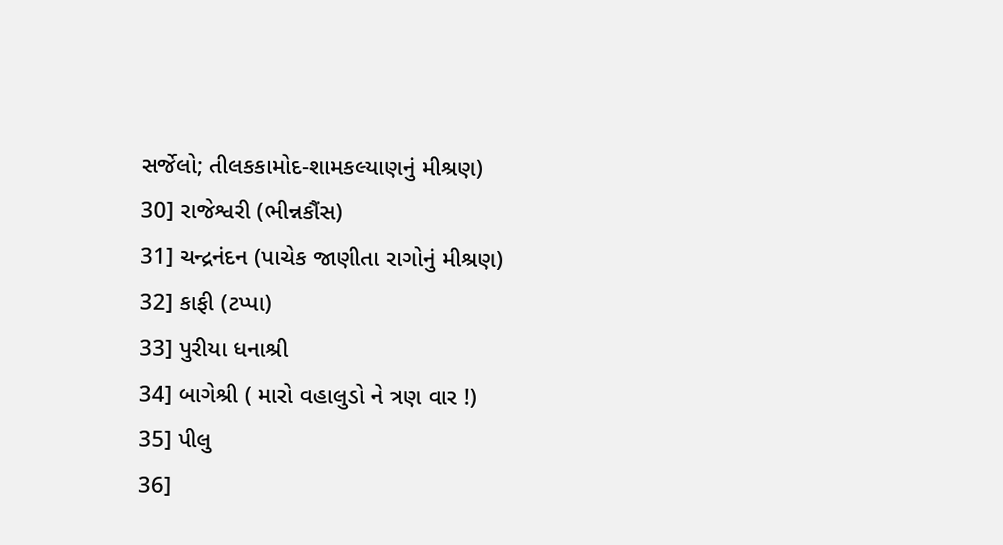સર્જેલો; તીલકકામોદ-શામકલ્યાણનું મીશ્રણ)
30] રાજેશ્વરી (ભીન્નકૌંસ)
31] ચન્દ્રનંદન (પાચેક જાણીતા રાગોનું મીશ્રણ)
32] કાફી (ટપ્પા)
33] પુરીયા ધનાશ્રી
34] બાગેશ્રી ( મારો વહાલુડો ને ત્રણ વાર !)
35] પીલુ
36]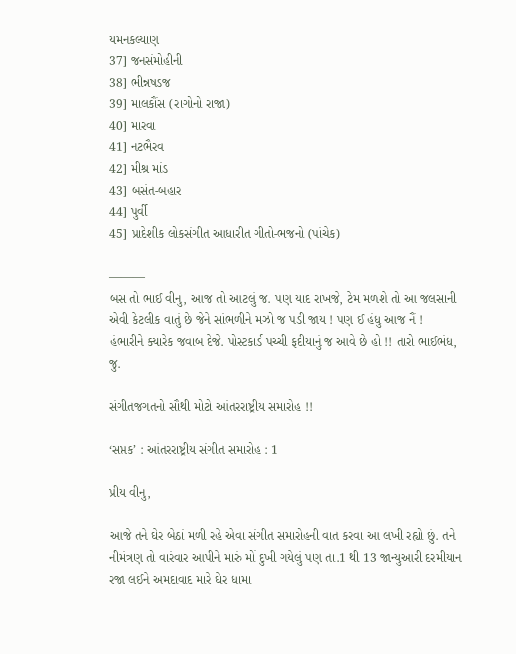યમનકલ્યાણ
37] જનસંમોહીની
38] ભીન્નષડજ
39] માલકૌંસ (રાગોનો રાજા)
40] મારવા
41] નટભૈરવ
42] મીશ્ર માંડ
43] બસંત-બહાર
44] પુર્વી
45] પ્રાદેશીક લોકસંગીત આધારીત ગીતો-ભજનો (પાંચેક)

———
બસ તો ભાઈ વીનુ, આજ તો આટલું જ. પણ યાદ રાખજે, ટેમ મળશે તો આ જલસાની એવી કેટલીક વાતું છે જેને સાંભળીને મઝો જ પડી જાય ! પણ ઈ હંધુ આજ નૈં !
હંભારીને ક્યારેક જવાબ દેજે. પોસ્ટકાર્ડ પચ્ચી ફદીયાનું જ આવે છે હો !! તારો ભાઈભંધ, જુ.

સંગીતજગતનો સૌથી મોટો આંતરરાષ્ટ્રીય સમારોહ !!

‘સપ્તક’ : આંતરરાષ્ટ્રીય સંગીત સમારોહ : 1

પ્રીય વીનુ,

આજે તને ઘેર બેઠાં મળી રહે એવા સંગીત સમારોહની વાત કરવા આ લખી રહ્યો છું. તને નીમંત્રણ તો વારંવાર આપીને મારું મોં દુખી ગયેલું પણ તા.1 થી 13 જાન્યુઆરી દરમીયાન રજા લઈને અમદાવાદ મારે ઘેર ધામા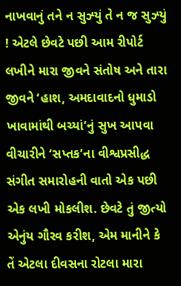નાખવાનું તને ન સુઝ્યું તે ન જ સુઝ્યું ! એટલે છેવટે પછી આમ રીપોર્ટ લખીને મારા જીવને સંતોષ અને તારા જીવને ‘હાશ, અમદાવાદનો ધુમાડો ખાવામાંથી બચ્યાં’નું સુખ આપવા વીચારીને ‘સપ્તક’ના વીશ્વપ્રસીદ્ધ સંગીત સમારોહની વાતો એક પછી એક લખી મોકલીશ. છેવટે તું જીત્યો એનુંય ગૌરવ કરીશ, એમ માનીને કે તેં એટલા દીવસના રોટલા મારા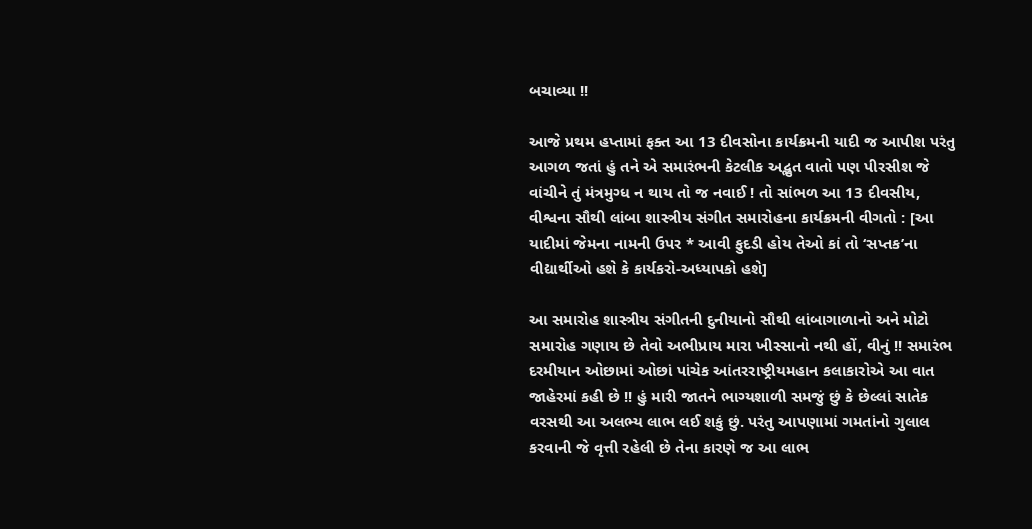બચાવ્યા !!

આજે પ્રથમ હપ્તામાં ફક્ત આ 13 દીવસોના કાર્યક્રમની યાદી જ આપીશ પરંતુ આગળ જતાં હું તને એ સમારંભની કેટલીક અદ્ભુત વાતો પણ પીરસીશ જે વાંચીને તું મંત્રમુગ્ધ ન થાય તો જ નવાઈ ! તો સાંભળ આ 13 દીવસીય, વીશ્વના સૌથી લાંબા શાસ્ત્રીય સંગીત સમારોહના કાર્યક્રમની વીગતો : [આ યાદીમાં જેમના નામની ઉપર * આવી ફુદડી હોય તેઓ કાં તો ‘સપ્તક’ના વીદ્યાર્થીઓ હશે કે કાર્યકરો-અધ્યાપકો હશે]

આ સમારોહ શાસ્ત્રીય સંગીતની દુનીયાનો સૌથી લાંબાગાળાનો અને મોટો સમારોહ ગણાય છે તેવો અભીપ્રાય મારા ખીસ્સાનો નથી હોં, વીનું !! સમારંભ દરમીયાન ઓછામાં ઓછાં પાંચેક આંતરરાષ્ટ્રીયમહાન કલાકારોએ આ વાત જાહેરમાં કહી છે !! હું મારી જાતને ભાગ્યશાળી સમજું છું કે છેલ્લાં સાતેક વરસથી આ અલભ્ય લાભ લઈ શકું છું. પરંતુ આપણામાં ગમતાંનો ગુલાલ કરવાની જે વૃત્તી રહેલી છે તેના કારણે જ આ લાભ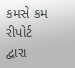કમસે કમ રીપોર્ટ દ્વારા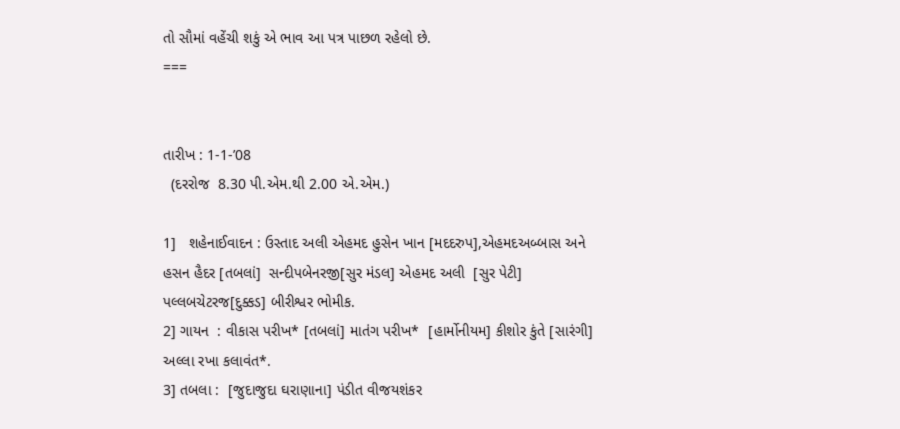તો સૌમાં વહેંચી શકું એ ભાવ આ પત્ર પાછળ રહેલો છે.
===


તારીખ : 1-1-’08
  (દરરોજ  8.30 પી.એમ.થી 2.00 એ.એમ.)

1]   શહેનાઈવાદન : ઉસ્તાદ અલી એહમદ હુસેન ખાન [મદદરુપ],એહમદઅબ્બાસ અને હસન હૈદર [તબલાં]  સન્દીપબેનરજી[સુર મંડલ] એહમદ અલી  [સુર પેટી] પલ્લબચેટરજ[દુક્કડ] બીરીશ્વર ભોમીક.
2] ગાયન  : વીકાસ પરીખ* [તબલાં] માતંગ પરીખ*  [હાર્મોનીયમ] કીશોર કુંતે [સારંગી] અલ્લા રખા કલાવંત*.
3] તબલા :  [જુદાજુદા ઘરાણાના] પંડીત વીજયશંકર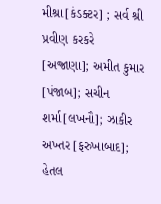મીશ્રા[કંડક્ટર] ; સર્વ શ્રી પ્રવીણ કરકરે  [અજ્રાણા]; અમીત કુમાર [પંજાબ]; સચીન શર્મા[લખનૌ]; ઝાકીર અખ્તર [ફરુખાબાદ]; હેતલ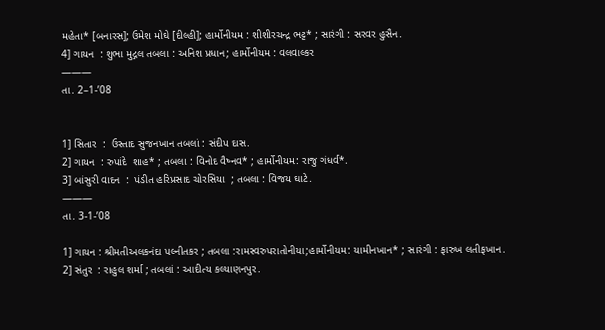મહેતા* [બનારસ]; ઉમેશ મોઘે [દીલ્હી]; હાર્મોનીયમ : શીશીરચન્દ્ર ભટ્ટ* ; સારંગી : સરવર હુસૈન.
4] ગાયન  : શુભા મુદ્ગલ તબલા : અનિશ પ્રધાન; હાર્મોનીયમ : વલવાલ્કર
———
તા. 2–1-’08


1] સિતાર  :  ઉસ્તાદ સુજનખાન તબલાં : સંદીપ દાસ.
2] ગાયન  : રુપાંદે  શાહ* ; તબલા : વિનોદ વૈષ્નવ* ; હાર્મોનીયમ: રાજુ ગંધર્વ*.
3] બાંસુરી વાદન  :  પંડીત હરિપ્રસાદ ચોરસિયા  ; તબલા : વિજય ઘાટે.
———
તા. 3-1-’08

1] ગાયન : શ્રીમતીઅલકનંદા પલ્નીતકર ; તબલા :રામસ્વરુપરાતોનીયા;હાર્મોનીયમ: યામીનખાન* ; સારંગી : ફારુખ લતીફખાન.
2] સંતુર  : રાહુલ શર્મા ; તબલાં : આદીત્ય કલ્યાણનપુર.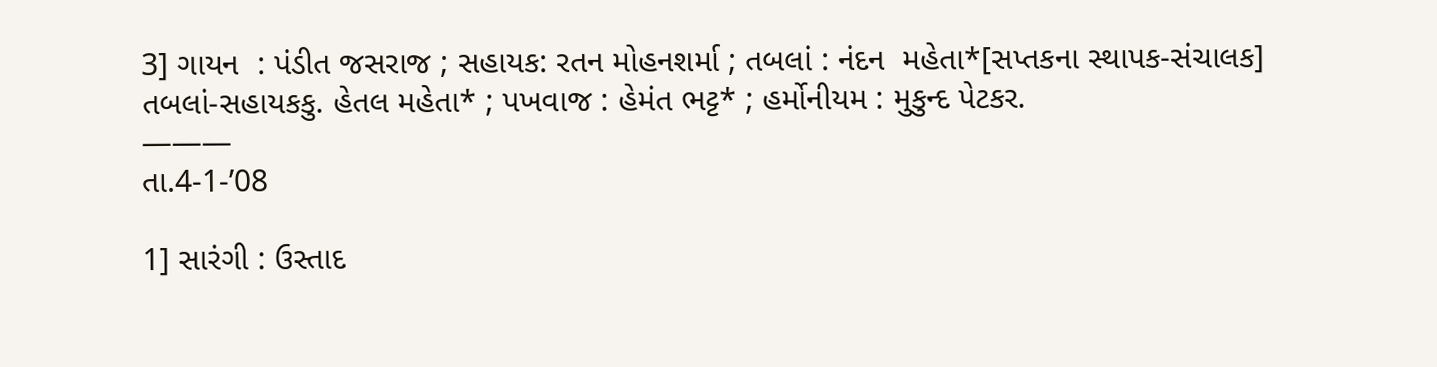3] ગાયન  : પંડીત જસરાજ ; સહાયક: રતન મોહનશર્મા ; તબલાં : નંદન  મહેતા*[સપ્તકના સ્થાપક-સંચાલક] તબલાં-સહાયકકુ. હેતલ મહેતા* ; પખવાજ : હેમંત ભટ્ટ* ; હર્મોનીયમ : મુકુન્દ પેટકર.
———
તા.4-1-’08

1] સારંગી : ઉસ્તાદ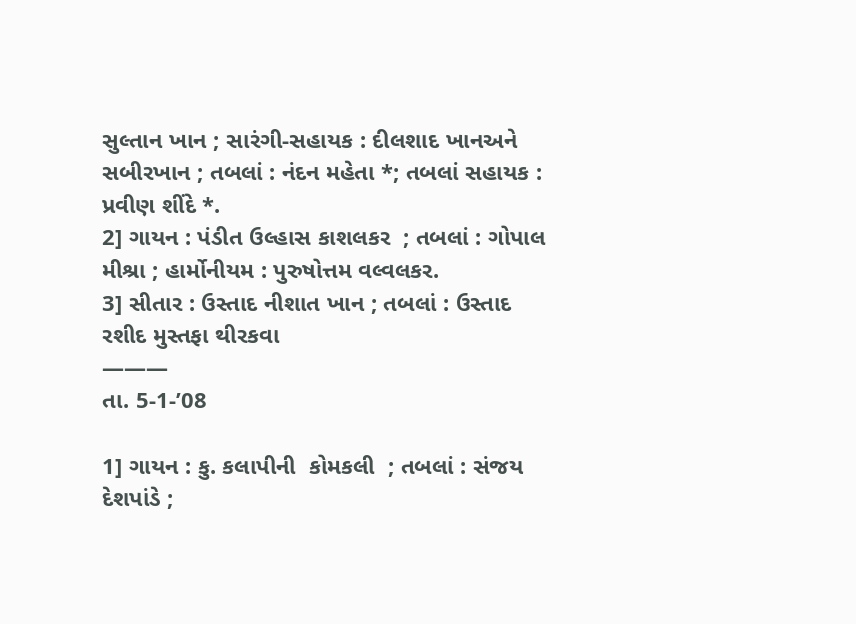સુલ્તાન ખાન ; સારંગી-સહાયક : દીલશાદ ખાનઅને સબીરખાન ; તબલાં : નંદન મહેતા *; તબલાં સહાયક : પ્રવીણ શીંદે *.
2] ગાયન : પંડીત ઉલ્હાસ કાશલકર  ; તબલાં : ગોપાલ મીશ્રા ; હાર્મોનીયમ : પુરુષોત્તમ વલ્વલકર.
3] સીતાર : ઉસ્તાદ નીશાત ખાન ; તબલાં : ઉસ્તાદ રશીદ મુસ્તફા થીરકવા
———
તા. 5-1-’08

1] ગાયન : કુ. કલાપીની  કોમકલી  ; તબલાં : સંજય દેશપાંડે ;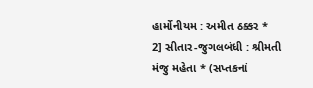હાર્મોનીયમ : અમીત ઠક્કર *
2] સીતાર-જુગલબંધી : શ્રીમતી મંજુ મહેતા * (સપ્તકનાં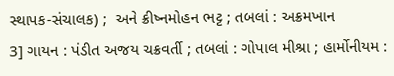સ્થાપક-સંચાલક) ;  અને ક્રીષ્નમોહન ભટ્ટ ; તબલાં : અક્રમખાન
3] ગાયન : પંડીત અજય ચક્રવર્તી ; તબલાં : ગોપાલ મીશ્રા ; હાર્મોનીયમ :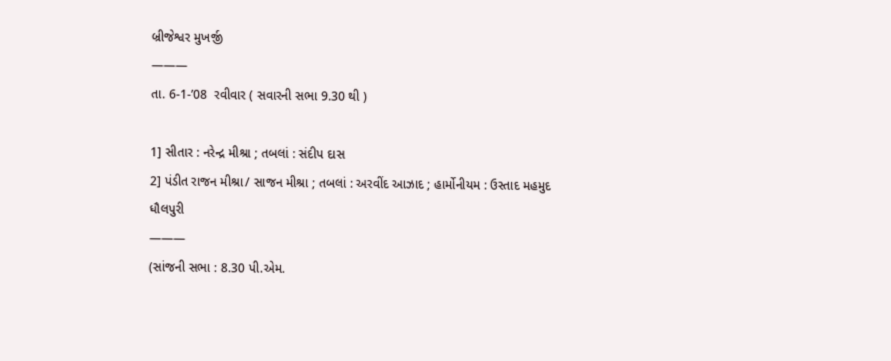બ્રીજેશ્વર મુખર્જી
———
તા. 6-1-’08  રવીવાર ( સવારની સભા 9.30 થી )

1] સીતાર : નરેન્દ્ર મીશ્રા ; તબલાં : સંદીપ દાસ
2] પંડીત રાજન મીશ્રા/ સાજન મીશ્રા ; તબલાં : અરવીંદ આઝાદ ; હાર્મોનીયમ : ઉસ્તાદ મહમુદ ધૌલપુરી
———
(સાંજની સભા : 8.30 પી.એમ.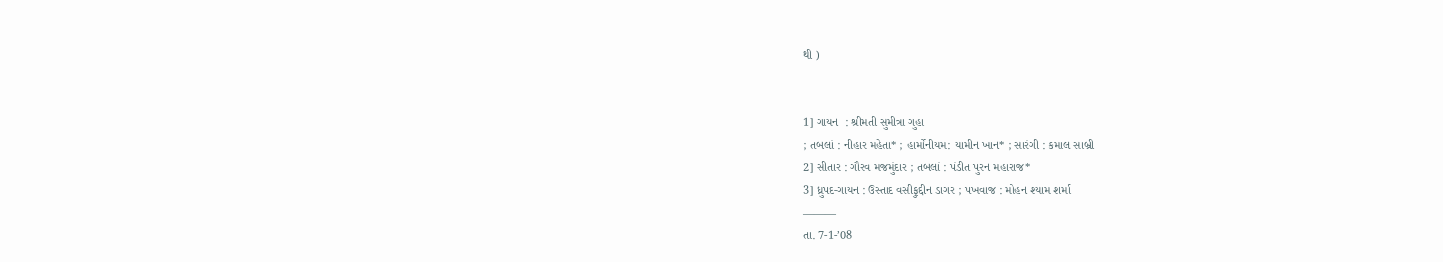થી )


1] ગાયન  : શ્રીમતી સુમીત્રા ગુહા
; તબલાં : નીહાર મહેતા* ; હાર્મોનીયમ: યામીન ખાન* ; સારંગી : કમાલ સાબ્રી
2] સીતાર : ગૌરવ મજમુંદાર ; તબલાં : પંડીત પુરન મહારાજ*
3] ધ્રુપદ-ગાયન : ઉસ્તાદ વસીફુદ્દીન ડાગર ; પખવાજ : મોહન શ્યામ શર્મા
———
તા. 7-1-’08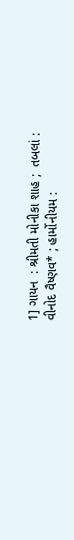1] ગાયન  : શ્રીમતી મોનીકા શાહ ;  તબલાં : વીનોદ વૈષ્ણવ* ; હાર્મોનીયમ :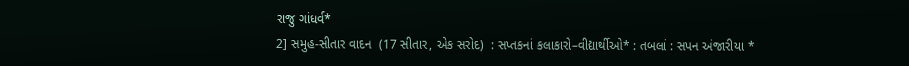રાજુ ગાંધર્વ*
2] સમુહ-સીતાર વાદન  (17 સીતાર, એક સરોદ)  : સપ્તકનાં કલાકારો–વીદ્યાર્થીઓ* : તબલાં : સપન અંજારીયા *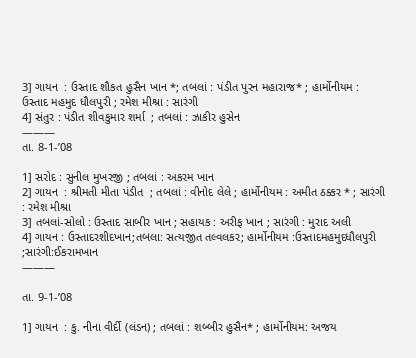3] ગાયન  : ઉસ્તાદ શૌકત હુસૈન ખાન *; તબલાં : પંડીત પુરન મહારાજ* ; હાર્મોનીયમ : ઉસ્તાદ મહમુદ ધૌલપુરી ; રમેશ મીશ્રા : સારંગી
4] સંતુર : પંડીત શીવકુમાર શર્મા  ; તબલાં : ઝાકીર હુસેન
———
તા. 8-1-’08

1] સરોદ : સુનીલ મુખરજી ; તબલાં : અકરમ ખાન
2] ગાયન  : શ્રીમતી મીતા પંડીત  ; તબલાં : વીનોદ લેલે ; હાર્મોનીયમ : અમીત ઠક્કર * ; સારંગી : રમેશ મીશ્રા
3] તબલાં-સોલો : ઉસ્તાદ સાબીર ખાન ; સહાયક : અરીફ ખાન ; સારંગી : મુરાદ અલી
4] ગાયન : ઉસ્તાદરશીદખાન;તબલા: સત્યજીત તલ્વલકર; હાર્મોનીયમ :ઉસ્તાદમહમુદધૌલપુરી ;સારંગી:ઈકરામખાન
———

તા. 9-1-’08

1] ગાયન  : કુ. નીના વીર્દી (લંડન) ; તબલાં : શબ્બીર હુસૈન* ; હાર્મોનીયમ: અજય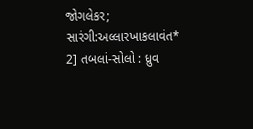જોગલેકર; સારંગી:અલ્લારખાકલાવંત*
2] તબલાં-સોલો : ધ્રુવ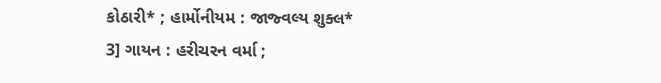કોઠારી* ; હાર્મોનીયમ : જાજ્વલ્ય શુક્લ*
3] ગાયન : હરીચરન વર્મા ;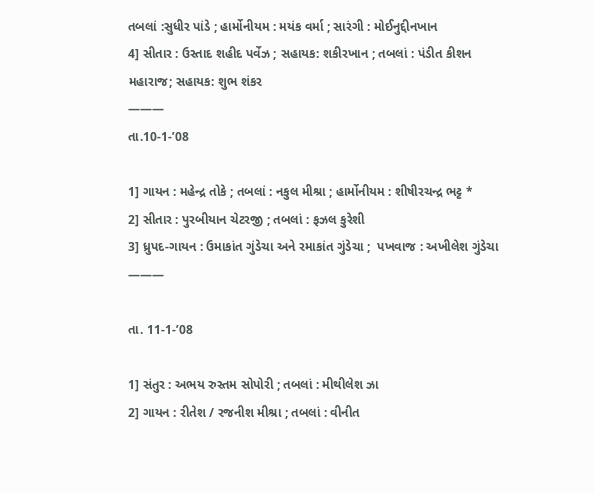તબલાં :સુધીર પાંડે ; હાર્મોનીયમ : મયંક વર્મા ; સારંગી : મોઈનુદ્દીનખાન
4] સીતાર : ઉસ્તાદ શહીદ પર્વેઝ ; સહાયક: શકીરખાન ; તબલાં : પંડીત કીશન મહારાજ; સહાયક: શુભ શંકર
———
તા.10-1-’08

1] ગાયન : મહેન્દ્ર તોકે ; તબલાં : નકુલ મીશ્રા ; હાર્મોનીયમ : શીષીરચન્દ્ર ભટ્ટ *
2] સીતાર : પુરબીયાન ચેટરજી ; તબલાં : ફઝલ કુરેશી
3] ધ્રુપદ-ગાયન : ઉમાકાંત ગુંડેચા અને રમાકાંત ગુંડેચા ;  પખવાજ : અખીલેશ ગુંડેચા
———

તા. 11-1-’08

1] સંતુર : અભય રુસ્તમ સોપોરી ; તબલાં : મીથીલેશ ઝા
2] ગાયન : રીતેશ / રજનીશ મીશ્રા ; તબલાં : વીનીત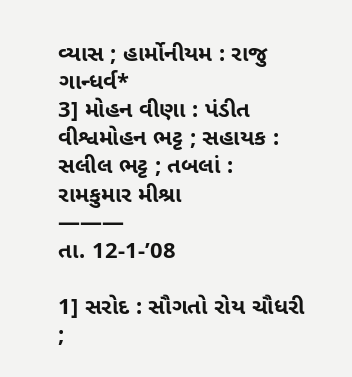વ્યાસ ; હાર્મોનીયમ : રાજુ ગાન્ધર્વ*
3] મોહન વીણા : પંડીત વીશ્વમોહન ભટ્ટ ; સહાયક : સલીલ ભટ્ટ ; તબલાં : રામકુમાર મીશ્રા
———
તા. 12-1-’08

1] સરોદ : સૌગતો રોય ચૌધરી  ;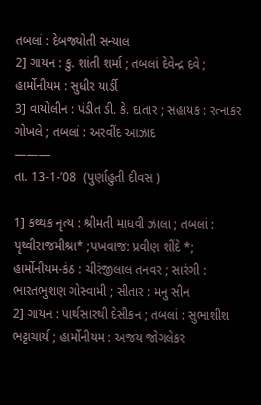તબલાં : દેબજ્યોતી સન્યાલ
2] ગાયન : કુ. શાંતી શર્મા ; તબલાં દેવેન્દ્ર દવે ; હાર્મોનીયમ : સુધીર યાર્ડી
3] વાયોલીન : પંડીત ડી. કે. દાતાર ; સહાયક : રત્નાકર ગોખલે ; તબલાં : અરવીંદ આઝાદ
———
તા. 13-1-’08  (પુર્ણાહુતી દીવસ )

1] કથ્થક નૃત્ય : શ્રીમતી માધવી ઝાલા ; તબલાં : પૃથ્વીરાજમીશ્રા* ;પખવાજ: પ્રવીણ શીંદે *; હાર્મોનીયમ-કંઠ : ચીરંજીલાલ તનવર ; સારંગી : ભારતભુશણ ગોસ્વામી ; સીતાર : મનુ સીન
2] ગાયન : પાર્થસારથી દેસીકન ; તબલાં : સુભાશીશ ભટ્ટાચાર્ય ; હાર્મોનીયમ : અજય જોગલેકર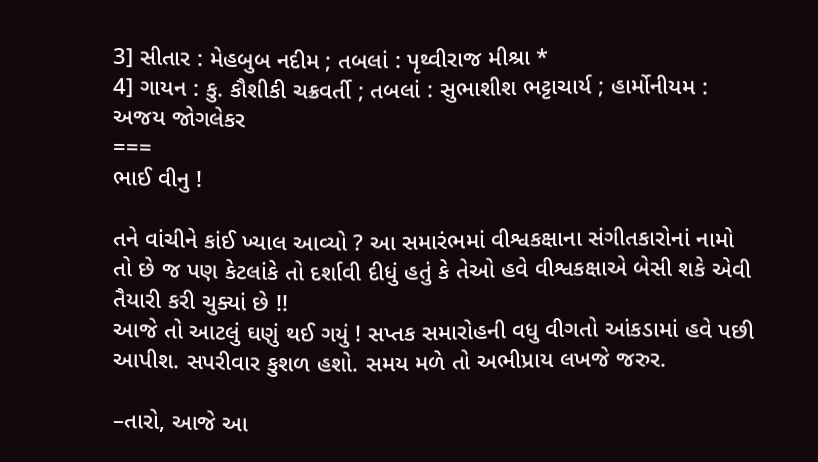3] સીતાર : મેહબુબ નદીમ ; તબલાં : પૃથ્વીરાજ મીશ્રા *
4] ગાયન : કુ. કૌશીકી ચક્રવર્તી ; તબલાં : સુભાશીશ ભટ્ટાચાર્ય ; હાર્મોનીયમ : અજય જોગલેકર
===
ભાઈ વીનુ !

તને વાંચીને કાંઈ ખ્યાલ આવ્યો ? આ સમારંભમાં વીશ્વકક્ષાના સંગીતકારોનાં નામો તો છે જ પણ કેટલાંકે તો દર્શાવી દીધું હતું કે તેઓ હવે વીશ્વકક્ષાએ બેસી શકે એવી તૈયારી કરી ચુક્યાં છે !!
આજે તો આટલું ઘણું થઈ ગયું ! સપ્તક સમારોહની વધુ વીગતો આંકડામાં હવે પછી આપીશ. સપરીવાર કુશળ હશો. સમય મળે તો અભીપ્રાય લખજે જરુર.

–તારો, આજે આ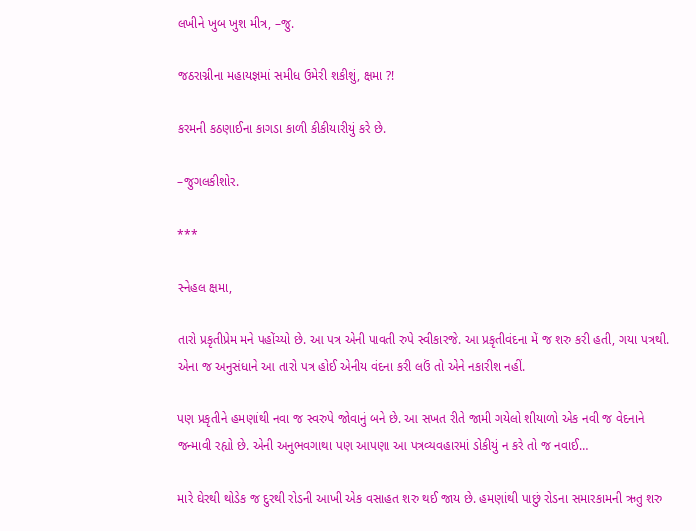લખીને ખુબ ખુશ મીત્ર, –જુ.

જઠરાગ્નીના મહાયજ્ઞમાં સમીધ ઉમેરી શકીશું, ક્ષમા ?!

કરમની કઠણાઈના કાગડા કાળી કીકીયારીયું કરે છે.

–જુગલકીશોર.

***

સ્નેહલ ક્ષમા,

તારો પ્રકૃતીપ્રેમ મને પહોંચ્યો છે. આ પત્ર એની પાવતી રુપે સ્વીકારજે. આ પ્રકૃતીવંદના મેં જ શરુ કરી હતી, ગયા પત્રથી. એના જ અનુસંધાને આ તારો પત્ર હોઈ એનીય વંદના કરી લઉં તો એને નકારીશ નહીં.

પણ પ્રકૃતીને હમણાંથી નવા જ સ્વરુપે જોવાનું બને છે. આ સખત રીતે જામી ગયેલો શીયાળો એક નવી જ વેદનાને જન્માવી રહ્યો છે. એની અનુભવગાથા પણ આપણા આ પત્રવ્યવહારમાં ડોકીયું ન કરે તો જ નવાઈ…

મારે ઘેરથી થોડેક જ દુરથી રોડની આખી એક વસાહત શરુ થઈ જાય છે. હમણાંથી પાછું રોડના સમારકામની ઋતુ શરુ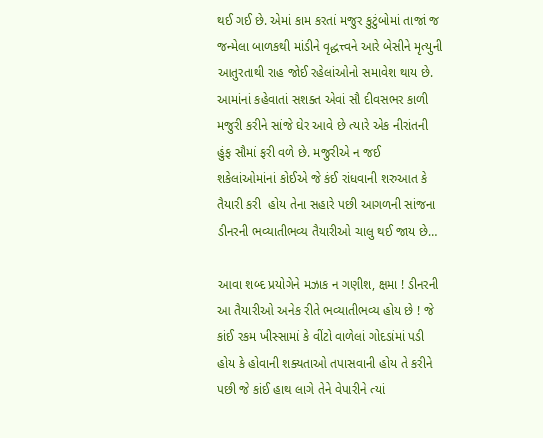થઈ ગઈ છે. એમાં કામ કરતાં મજુર કુટુંબોમાં તાજાં જ જન્મેલા બાળકથી માંડીને વૃદ્ધત્ત્વને આરે બેસીને મૃત્યુની આતુરતાથી રાહ જોઈ રહેલાંઓનો સમાવેશ થાય છે. આમાંનાં કહેવાતાં સશક્ત એવાં સૌ દીવસભર કાળી મજુરી કરીને સાંજે ઘેર આવે છે ત્યારે એક નીરાંતની હુંફ સૌમાં ફરી વળે છે. મજુરીએ ન જઈ શકેલાંઓમાંનાં કોઈએ જે કંઈ રાંધવાની શરુઆત કે તૈયારી કરી  હોય તેના સહારે પછી આગળની સાંજના ડીનરની ભવ્યાતીભવ્ય તૈયારીઓ ચાલુ થઈ જાય છે…

આવા શબ્દ પ્રયોગેને મઝાક ન ગણીશ, ક્ષમા ! ડીનરની આ તૈયારીઓ અનેક રીતે ભવ્યાતીભવ્ય હોય છે ! જે કાંઈ રકમ ખીસ્સામાં કે વીંટો વાળેલાં ગોદડાંમાં પડી હોય કે હોવાની શક્યતાઓ તપાસવાની હોય તે કરીને પછી જે કાંઈ હાથ લાગે તેને વેપારીને ત્યાં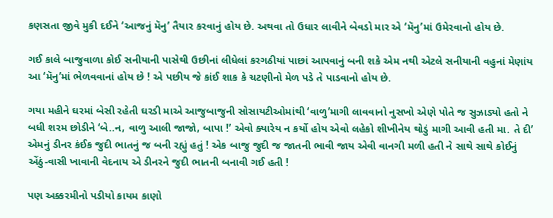કણસતા જીવે મુકી દઈને ‘આજનું મૅનુ’ તૈયાર કરવાનું હોય છે. અથવા તો ઉધાર લાવીને બેવડો માર એ ‘મૅનુ’માં ઉમેરવાનો હોય છે.

ગઈ કાલે બાજુવાળા કોઈ સનીયાની પાસેથી ઉછીનાં લીધેલાં કરગઠીયાં પાછાં આપવાનું બની શકે એમ નથી એટલે સનીયાની વહુનાં મેણાંય આ ‘મૅનુ’માં ભેળવવાનાં હોય છે ! એ પછીય જે કાંઈ શાક કે ચટણીનો મેળ પડે તે પાડવાનો હોય છે.

ગયા મહીને ઘરમાં બેસી રહેતી ઘરડી માએ આજુબાજુની સોસાયટીઓમાંથી ‘વાળુ’માગી લાવવાનો નુસખો એણે પોતે જ સુઝાડ્યો હતો ને બધી શરમ છોડીને ‘બે..ન, વાળુ આલી જાજો, બાપા !’ એવો ક્યારેય ન કર્યો હોય એવો લહેકો શીખીનેય થોડું માગી આવી હતી મા. તે દી’ એમનું ડીનર કંઈક જુદી ભાતનું જ બની રહ્યું હતું ! એક બાજુ જુદી જ જાતની ભાવી જાય એવી વાનગી મળી હતી ને સાથે સાથે કોઈનું એંઠું-વાસી ખાવાની વેદનાય એ ડીનરને જુદી ભાતની બનાવી ગઈ હતી !

પણ અક્કરમીનો પડીયો કાયમ કાણો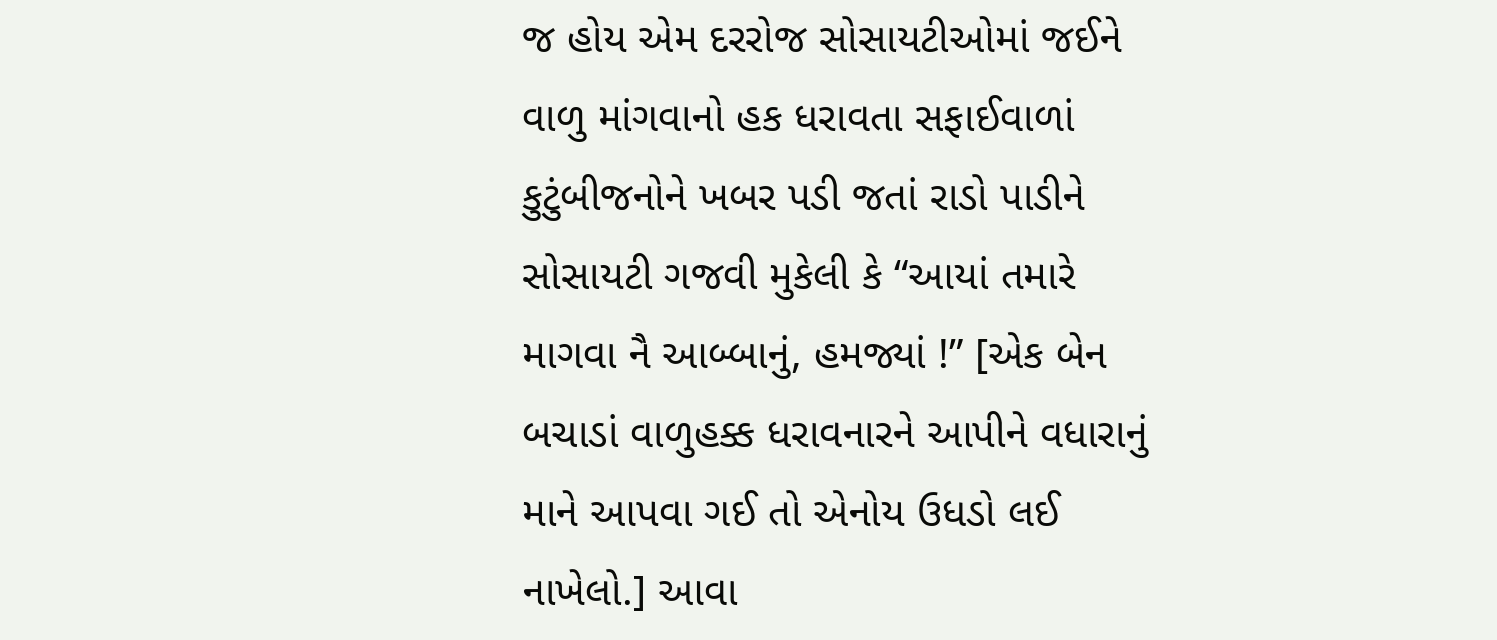જ હોય એમ દરરોજ સોસાયટીઓમાં જઈને વાળુ માંગવાનો હક ધરાવતા સફાઈવાળાં કુટુંબીજનોને ખબર પડી જતાં રાડો પાડીને સોસાયટી ગજવી મુકેલી કે “આયાં તમારે માગવા નૈ આબ્બાનું, હમજ્યાં !” [એક બેન બચાડાં વાળુહક્ક ધરાવનારને આપીને વધારાનું માને આપવા ગઈ તો એનોય ઉધડો લઈ નાખેલો.] આવા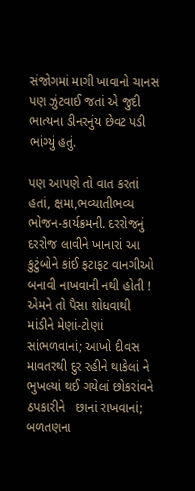સંજોગમાં માગી ખાવાનો ચાનસ પણ ઝુંટવાઈ જતાં એ જુદી ભાત્યના ડીનરનુંય છેવટ પડી ભાંગ્યું હતું.

પણ આપણે તો વાત કરતાં હતાં, ક્ષમા,ભવ્યાતીભવ્ય ભોજન-કાર્યક્રમની. દરરોજનું દરરોજ લાવીને ખાનારાં આ કુટુંબોને કાંઈ ફટાફટ વાનગીઓ બનાવી નાખવાની નથી હોતી ! એમને તો પૈસા શોધવાથી માંડીને મેણાં-ટોણાં સાંભળવાનાં; આખો દીવસ માવતરથી દુર રહીને થાકેલાં ને ભુખલ્યાં થઈ ગયેલાં છોકરાંવને ઠપકારીને   છાનાં રાખવાનાં; બળતણના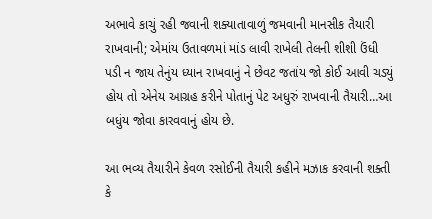અભાવે કાચું રહી જવાની શક્યાતાવાળું જમવાની માનસીક તૈયારી રાખવાની; એમાંય ઉતાવળમાં માંડ લાવી રાખેલી તેલની શીશી ઉંધી પડી ન જાય તેનુંય ધ્યાન રાખવાનું ને છેવટ જતાંય જો કોઈ આવી ચડ્યું હોય તો એનેય આગ્રહ કરીને પોતાનું પેટ અધુરું રાખવાની તૈયારી…આ બધુંય જોવા કારવવાનું હોય છે.

આ ભવ્ય તૈયારીને કેવળ રસોઈની તૈયારી કહીને મઝાક કરવાની શક્તી કે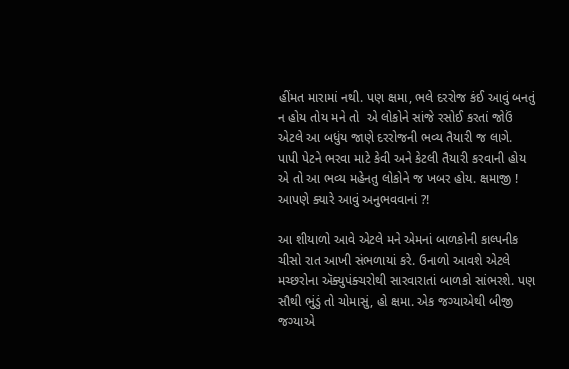હીંમત મારામાં નથી. પણ ક્ષમા, ભલે દરરોજ કંઈ આવું બનતું ન હોય તોય મને તો  એ લોકોને સાંજે રસોઈ કરતાં જોઉં એટલે આ બધુંય જાણે દરરોજની ભવ્ય તૈયારી જ લાગે. પાપી પેટને ભરવા માટે કેવી અને કેટલી તૈયારી કરવાની હોય એ તો આ ભવ્ય મહેનતુ લોકોને જ ખબર હોય. ક્ષમાજી ! આપણે ક્યારે આવું અનુભવવાનાં ?!

આ શીયાળો આવે એટલે મને એમનાં બાળકોની કાલ્પનીક ચીસો રાત આખી સંભળાયાં કરે. ઉનાળો આવશે એટલે મચ્છરોના ઍક્યુપંક્ચરોથી સારવારાતાં બાળકો સાંભરશે. પણ સૌથી ભુંડું તો ચોમાસું, હો ક્ષમા. એક જગ્યાએથી બીજી જગ્યાએ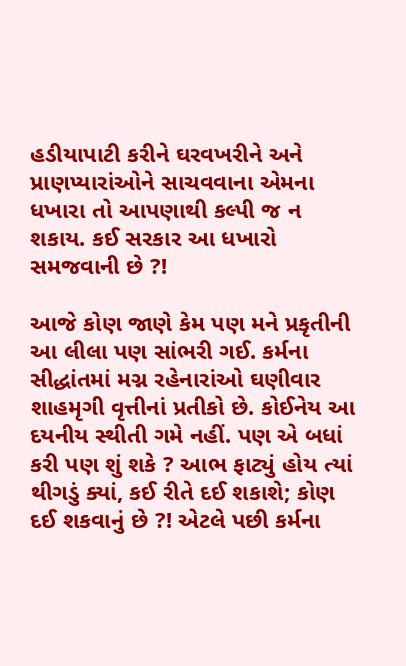હડીયાપાટી કરીને ઘરવખરીને અને પ્રાણપ્યારાંઓને સાચવવાના એમના ધખારા તો આપણાથી કલ્પી જ ન શકાય. કઈ સરકાર આ ધખારો સમજવાની છે ?!

આજે કોણ જાણે કેમ પણ મને પ્રકૃતીની આ લીલા પણ સાંભરી ગઈ. કર્મના સીદ્ધાંતમાં મગ્ન રહેનારાંઓ ઘણીવાર શાહમૃગી વૃત્તીનાં પ્રતીકો છે. કોઈનેય આ દયનીય સ્થીતી ગમે નહીં. પણ એ બધાં કરી પણ શું શકે ? આભ ફાટ્યું હોય ત્યાં થીગડું ક્યાં, કઈ રીતે દઈ શકાશે; કોણ દઈ શકવાનું છે ?! એટલે પછી કર્મના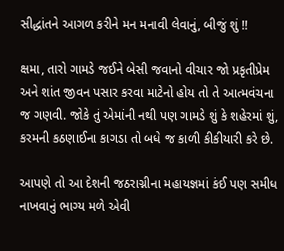સીદ્ધાંતને આગળ કરીને મન મનાવી લેવાનું, બીજું શું !!

ક્ષમા, તારો ગામડે જઈને બેસી જવાનો વીચાર જો પ્રકૃતીપ્રેમ અને શાંત જીવન પસાર કરવા માટેનો હોય તો તે આત્મવંચના જ ગણવી. જોકે તું એમાંની નથી પણ ગામડે શું કે શહેરમાં શું, કરમની કઠણાઈના કાગડા તો બધે જ કાળી કીકીયારી કરે છે.

આપણે તો આ દેશની જઠરાગ્નીના મહાયજ્ઞમાં કંઈ પણ સમીધ નાખવાનું ભાગ્ય મળે એવી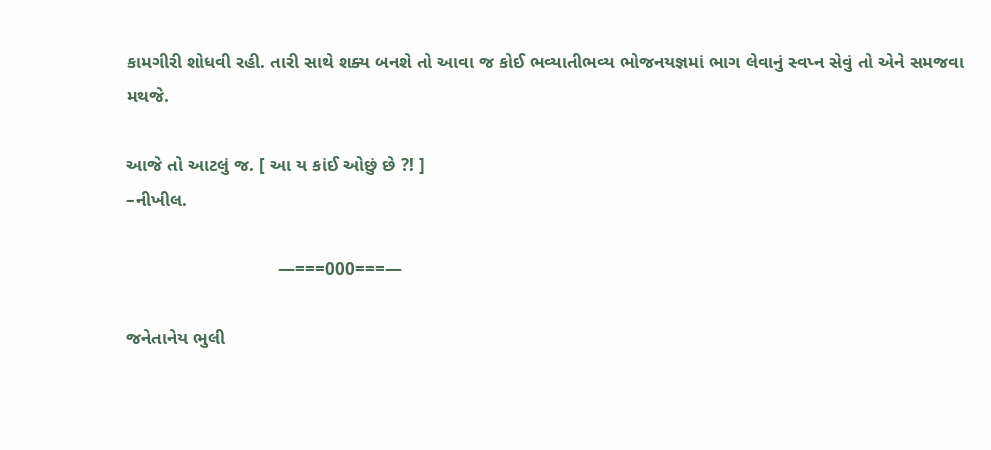કામગીરી શોધવી રહી. તારી સાથે શક્ય બનશે તો આવા જ કોઈ ભવ્યાતીભવ્ય ભોજનયજ્ઞમાં ભાગ લેવાનું સ્વપ્ન સેવું તો એને સમજવા મથજે.

આજે તો આટલું જ. [ આ ય કાંઈ ઓછું છે ?! ]
–નીખીલ.

                              —===000===—

જનેતાનેય ભુલી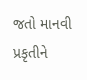જતો માનવી પ્રકૃતીને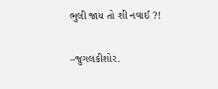ભુલી જાય તો શી નવાઈ ?!

–જુગલકીશોર.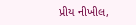પ્રીય નીખીલ,